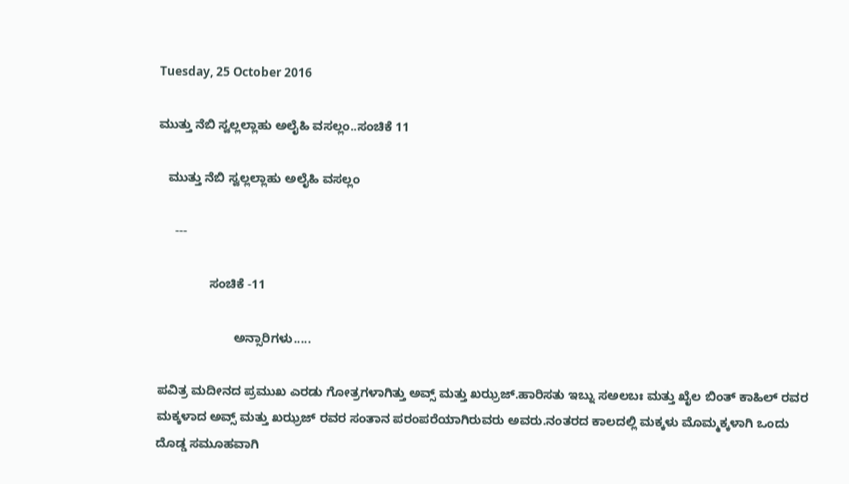Tuesday, 25 October 2016

ಮುತ್ತು ನೆಬಿ ಸ್ವಲ್ಲಲ್ಲಾಹು ಅಲೈಹಿ ವಸಲ್ಲಂ..ಸಂಚಿಕೆ 11

   ಮುತ್ತು ನೆಬಿ ಸ್ವಲ್ಲಲ್ಲಾಹು ಅಲೈಹಿ ವಸಲ್ಲಂ

     ---

               ಸಂಚಿಕೆ -11

                      ಅನ್ಸಾರಿಗಳು.....

ಪವಿತ್ರ ಮದೀನದ ಪ್ರಮುಖ ಎರಡು ಗೋತ್ರಗಳಾಗಿತ್ತು ಅವ್ಸ್ ಮತ್ತು ಖಝ್ರಜ್.ಹಾರಿಸತು ಇಬ್ನು ಸಅಲಬಃ ಮತ್ತು ಖೈಲ ಬಿಂತ್ ಕಾಹಿಲ್ ರವರ ಮಕ್ಕಳಾದ ಅವ್ಸ್ ಮತ್ತು ಖಝ್ರಜ್ ರವರ ಸಂತಾನ ಪರಂಪರೆಯಾಗಿರುವರು ಅವರು.ನಂತರದ ಕಾಲದಲ್ಲಿ ಮಕ್ಕಳು ಮೊಮ್ಮಕ್ಕಳಾಗಿ ಒಂದು ದೊಡ್ಡ ಸಮೂಹವಾಗಿ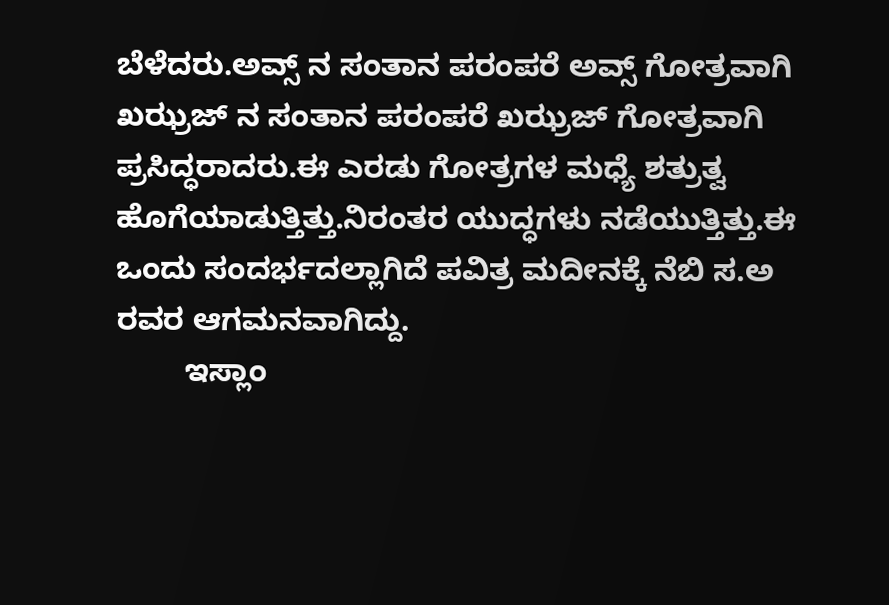ಬೆಳೆದರು.ಅವ್ಸ್ ನ ಸಂತಾನ ಪರಂಪರೆ ಅವ್ಸ್ ಗೋತ್ರವಾಗಿ ಖಝ್ರಜ್ ನ ಸಂತಾನ ಪರಂಪರೆ ಖಝ್ರಜ್ ಗೋತ್ರವಾಗಿ ಪ್ರಸಿದ್ಧರಾದರು.ಈ ಎರಡು ಗೋತ್ರಗಳ ಮಧ್ಯೆ ಶತ್ರುತ್ವ ಹೊಗೆಯಾಡುತ್ತಿತ್ತು.ನಿರಂತರ ಯುದ್ಧಗಳು ನಡೆಯುತ್ತಿತ್ತು.ಈ ಒಂದು ಸಂದರ್ಭದಲ್ಲಾಗಿದೆ ಪವಿತ್ರ ಮದೀನಕ್ಕೆ ನೆಬಿ ಸ.ಅ ರವರ ಆಗಮನವಾಗಿದ್ದು.
        ಇಸ್ಲಾಂ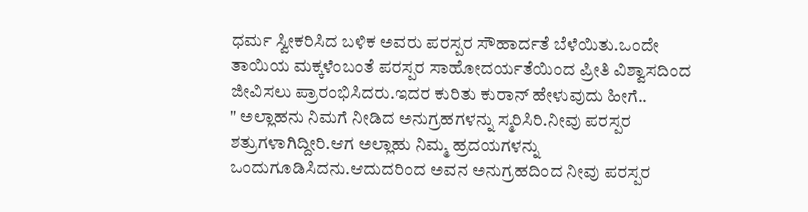ಧರ್ಮ ಸ್ವೀಕರಿಸಿದ ಬಳಿಕ ಅವರು ಪರಸ್ಪರ ಸೌಹಾರ್ದತೆ ಬೆಳೆಯಿತು.ಒಂದೇ ತಾಯಿಯ ಮಕ್ಕಳೆಂಬಂತೆ ಪರಸ್ಪರ ಸಾಹೋದರ್ಯತೆಯಿಂದ ಪ್ರೀತಿ ವಿಶ್ವಾಸದಿಂದ ಜೀವಿಸಲು ಪ್ರಾರಂಭಿಸಿದರು.ಇದರ ಕುರಿತು ಕುರಾನ್ ಹೇಳುವುದು ಹೀಗೆ..
" ಅಲ್ಲಾಹನು ನಿಮಗೆ ನೀಡಿದ ಅನುಗ್ರಹಗಳನ್ನು ಸ್ಮರಿಸಿರಿ.ನೀವು ಪರಸ್ಪರ ಶತ್ರುಗಳಾಗಿದ್ದೀರಿ.ಆಗ ಅಲ್ಲಾಹು ನಿಮ್ಮ ಹ್ರದಯಗಳನ್ನು ಒಂದುಗೂಡಿಸಿದನು.ಆದುದರಿಂದ ಅವನ ಅನುಗ್ರಹದಿಂದ ನೀವು ಪರಸ್ಪರ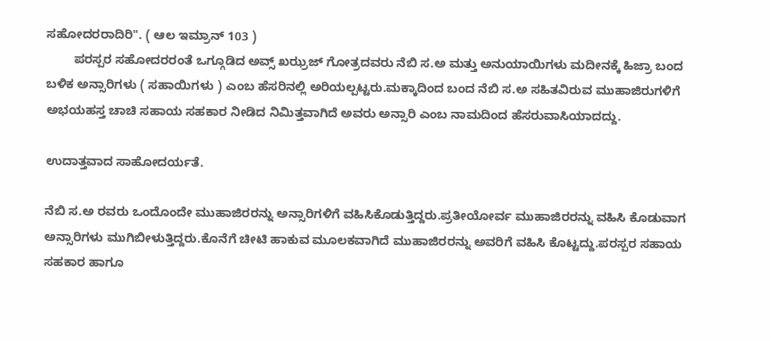ಸಹೋದರರಾದಿರಿ". ( ಆಲ ಇಮ್ರಾನ್ 103 )
        ಪರಸ್ಪರ ಸಹೋದರರಂತೆ ಒಗ್ಗೂಡಿದ ಅವ್ಸ್ ಖಝ್ರಜ್ ಗೋತ್ರದವರು ನೆಬಿ ಸ.ಅ ಮತ್ತು ಅನುಯಾಯಿಗಳು ಮದೀನಕ್ಕೆ ಹಿಜ್ರಾ ಬಂದ ಬಳಿಕ ಅನ್ಸಾರಿಗಳು ( ಸಹಾಯಿಗಳು ) ಎಂಬ ಹೆಸರಿನಲ್ಲಿ ಅರಿಯಲ್ಪಟ್ಟರು.ಮಕ್ಕಾದಿಂದ ಬಂದ ನೆಬಿ ಸ.ಅ ಸಹಿತವಿರುವ ಮುಹಾಜಿರುಗಳಿಗೆ ಅಭಯಹಸ್ತ ಚಾಚಿ ಸಹಾಯ ಸಹಕಾರ ನೀಡಿದ ನಿಮಿತ್ತವಾಗಿದೆ ಅವರು ಅನ್ಸಾರಿ ಎಂಬ ನಾಮದಿಂದ ಹೆಸರುವಾಸಿಯಾದದ್ದು.

ಉದಾತ್ತವಾದ ಸಾಹೋದರ್ಯತೆ.

ನೆಬಿ ಸ.ಅ ರವರು ಒಂದೊಂದೇ ಮುಹಾಜಿರರನ್ನು ಅನ್ಸಾರಿಗಳಿಗೆ ವಹಿಸಿಕೊಡುತ್ತಿದ್ದರು.ಪ್ರತೀಯೋರ್ವ ಮುಹಾಜಿರರನ್ನು ವಹಿಸಿ ಕೊಡುವಾಗ ಅನ್ಸಾರಿಗಳು ಮುಗಿಬೀಳುತ್ತಿದ್ದರು.ಕೊನೆಗೆ ಚೀಟಿ ಹಾಕುವ ಮೂಲಕವಾಗಿದೆ ಮುಹಾಜಿರರನ್ನು ಅವರಿಗೆ ವಹಿಸಿ ಕೊಟ್ಟದ್ದು.ಪರಸ್ಪರ ಸಹಾಯ ಸಹಕಾರ ಹಾಗೂ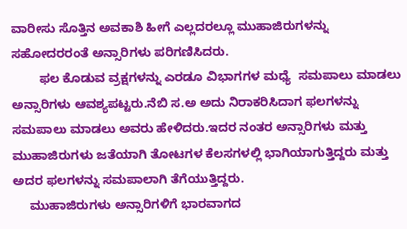ವಾರೀಸು ಸೊತ್ತಿನ ಅವಕಾಶಿ ಹೀಗೆ ಎಲ್ಲದರಲ್ಲೂ ಮುಹಾಜಿರುಗಳನ್ನು ಸಹೋದರರಂತೆ ಅನ್ಸಾರಿಗಳು ಪರಿಗಣಿಸಿದರು.
        ಫಲ ಕೊಡುವ ವ್ರಕ್ಷಗಳನ್ನು ಎರಡೂ ವಿಭಾಗಗಳ ಮಧ್ಯೆ  ಸಮಪಾಲು ಮಾಡಲು ಅನ್ಸಾರಿಗಳು ಆವಶ್ಯಪಟ್ಟರು.ನೆಬಿ ಸ.ಅ ಅದು ನಿರಾಕರಿಸಿದಾಗ ಫಲಗಳನ್ನು ಸಮಪಾಲು ಮಾಡಲು ಅವರು ಹೇಳಿದರು.ಇದರ ನಂತರ ಅನ್ಸಾರಿಗಳು ಮತ್ತು ಮುಹಾಜಿರುಗಳು ಜತೆಯಾಗಿ ತೋಟಗಳ ಕೆಲಸಗಳಲ್ಲಿ ಭಾಗಿಯಾಗುತ್ತಿದ್ದರು ಮತ್ತು ಅದರ ಫಲಗಳನ್ನು ಸಮಪಾಲಾಗಿ ತೆಗೆಯುತ್ತಿದ್ದರು.
     ಮುಹಾಜಿರುಗಳು ಅನ್ಸಾರಿಗಳಿಗೆ ಭಾರವಾಗದ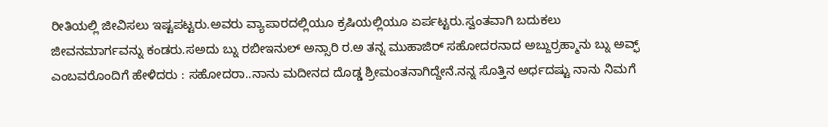ರೀತಿಯಲ್ಲಿ ಜೀವಿಸಲು ಇಷ್ಟಪಟ್ಟರು.ಅವರು ವ್ಯಾಪಾರದಲ್ಲಿಯೂ ಕ್ರಷಿಯಲ್ಲಿಯೂ ಏರ್ಪಟ್ಟರು.ಸ್ವಂತವಾಗಿ ಬದುಕಲು ಜೀವನಮಾರ್ಗವನ್ನು ಕಂಡರು.ಸಅದು ಬ್ನು ರಬೀಇನುಲ್ ಅನ್ಸಾರಿ ರ.ಅ ತನ್ನ ಮುಹಾಜಿರ್ ಸಹೋದರನಾದ ಅಬ್ದುರ್‍ರಹ್ಮಾನು ಬ್ನು ಅವ್ಫ್ ಎಂಬವರೊಂದಿಗೆ ಹೇಳಿದರು : ಸಹೋದರಾ..ನಾನು ಮದೀನದ ದೊಡ್ಡ ಶ್ರೀಮಂತನಾಗಿದ್ದೇನೆ.ನನ್ನ ಸೊತ್ತಿನ ಅರ್ಧದಷ್ಟು ನಾನು ನಿಮಗೆ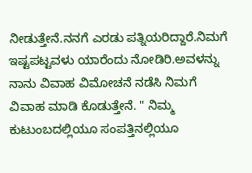ನೀಡುತ್ತೇನೆ.ನನಗೆ ಎರಡು ಪತ್ನಿಯರಿದ್ದಾರೆ.ನಿಮಗೆ ಇಷ್ಟಪಟ್ಟವಳು ಯಾರೆಂದು ನೋಡಿರಿ.ಅವಳನ್ನು ನಾನು ವಿವಾಹ ವಿಮೋಚನೆ ನಡೆಸಿ ನಿಮಗೆ ವಿವಾಹ ಮಾಡಿ ಕೊಡುತ್ತೇನೆ. " ನಿಮ್ಮ ಕುಟುಂಬದಲ್ಲಿಯೂ ಸಂಪತ್ತಿನಲ್ಲಿಯೂ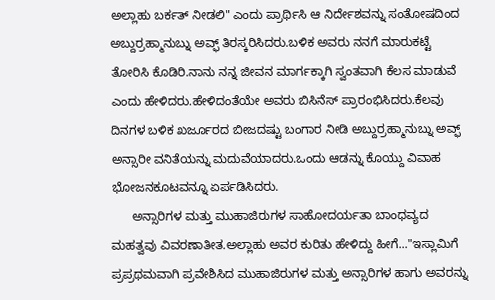ಅಲ್ಲಾಹು ಬರ್ಕತ್ ನೀಡಲಿ" ಎಂದು ಪ್ರಾರ್ಥಿಸಿ ಆ ನಿರ್ದೇಶವನ್ನು ಸಂತೋಷದಿಂದ ಅಬ್ದುರ್‍ರಹ್ಮಾನುಬ್ನು ಅವ್ಫ್ ತಿರಸ್ಕರಿಸಿದರು.ಬಳಿಕ ಅವರು ನನಗೆ ಮಾರುಕಟ್ಟೆ ತೋರಿಸಿ ಕೊಡಿರಿ.ನಾನು ನನ್ನ ಜೀವನ ಮಾರ್ಗಕ್ಕಾಗಿ ಸ್ವಂತವಾಗಿ ಕೆಲಸ ಮಾಡುವೆ ಎಂದು ಹೇಳಿದರು.ಹೇಳಿದಂತೆಯೇ ಅವರು ಬಿಸಿನೆಸ್ ಪ್ರಾರಂಭಿಸಿದರು.ಕೆಲವು ದಿನಗಳ ಬಳಿಕ ಖರ್ಜೂರದ ಬೀಜದಷ್ಟು ಬಂಗಾರ ನೀಡಿ ಅಬ್ದುರ್‍ರಹ್ಮಾನುಬ್ನು ಅವ್ಫ್ ಅನ್ಸಾರೀ ವನಿತೆಯನ್ನು ಮದುವೆಯಾದರು.ಒಂದು ಆಡನ್ನು ಕೊಯ್ದು ವಿವಾಹ ಭೋಜನಕೂಟವನ್ನೂ ಏರ್ಪಡಿಸಿದರು.
      ಅನ್ಸಾರಿಗಳ ಮತ್ತು ಮುಹಾಜಿರುಗಳ ಸಾಹೋದರ್ಯತಾ ಬಾಂಧವ್ಯದ ಮಹತ್ವವು ವಿವರಣಾತೀತ.ಅಲ್ಲಾಹು ಅವರ ಕುರಿತು ಹೇಳಿದ್ದು ಹೀಗೆ..."ಇಸ್ಲಾಮಿಗೆ ಪ್ರಪ್ರಥಮವಾಗಿ ಪ್ರವೇಶಿಸಿದ ಮುಹಾಜಿರುಗಳ ಮತ್ತು ಅನ್ಸಾರಿಗಳ ಹಾಗು ಅವರನ್ನು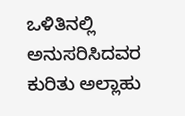ಒಳಿತಿನಲ್ಲಿ ಅನುಸರಿಸಿದವರ ಕುರಿತು ಅಲ್ಲಾಹು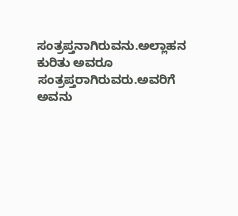ಸಂತ್ರಪ್ತನಾಗಿರುವನು.ಅಲ್ಲಾಹನ ಕುರಿತು ಅವರೂ ಸಂತ್ರಪ್ತರಾಗಿರುವರು.ಅವರಿಗೆ ಅವನು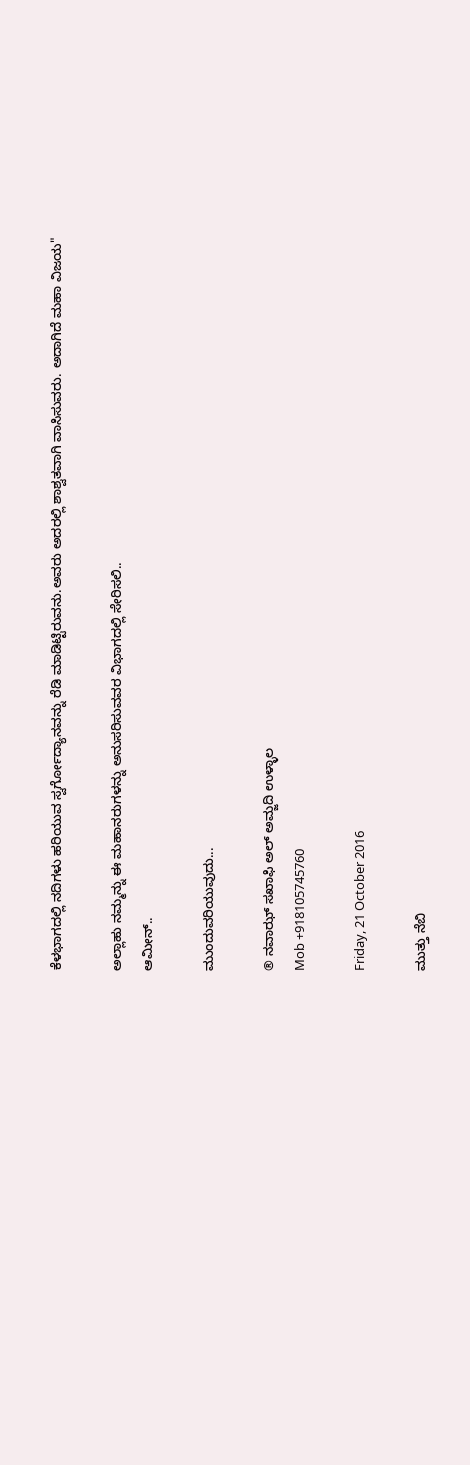ಕೆಳಭಾಗದಲ್ಲಿ ನದಿಗಳು ಹರಿಯುವ ಸ್ವರ್ಗೋದ್ಯಾನವನ್ನು ರೆಡಿ ಮಾಡಿಟ್ಟಿರುವನು.ಅವರು ಅದರಲ್ಲಿ ಶಾಶ್ವತವಾಗಿ ವಾಸಿಸುವರು. ಅದಾಗಿದೆ ಮಹಾ ವಿಜಯ"

ಅಲ್ಲಾಹು ನಮ್ಮನ್ನು ಈ ಮಹಾನರುಗಳನ್ನು ಅನುಸರಿಸುವವರ ವಿಭಾಗದಲ್ಲಿ ಸೇರಿಸಲಿ..
ಆಮೀನ್..

ಮುಂದುವರಿಯುವುದು...

® ನವಾಝ್ ಸಖಾಫಿ ಅಲ್ ಅಮ್ಜದಿ ಉಳ್ಳಾಲ
Mob +918105745760

Friday, 21 October 2016

ಮುತ್ತು ನೆಬಿ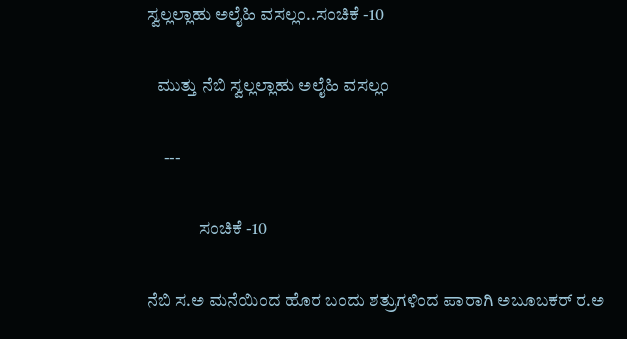ಸ್ವಲ್ಲಲ್ಲಾಹು ಅಲೈಹಿ ವಸಲ್ಲಂ..ಸಂಚಿಕೆ -10

   ಮುತ್ತು ನೆಬಿ ಸ್ವಲ್ಲಲ್ಲಾಹು ಅಲೈಹಿ ವಸಲ್ಲಂ

     ---

               ಸಂಚಿಕೆ -10

ನೆಬಿ ಸ.ಅ ಮನೆಯಿಂದ ಹೊರ ಬಂದು ಶತ್ರುಗಳಿಂದ ಪಾರಾಗಿ ಅಬೂಬಕರ್ ರ.ಅ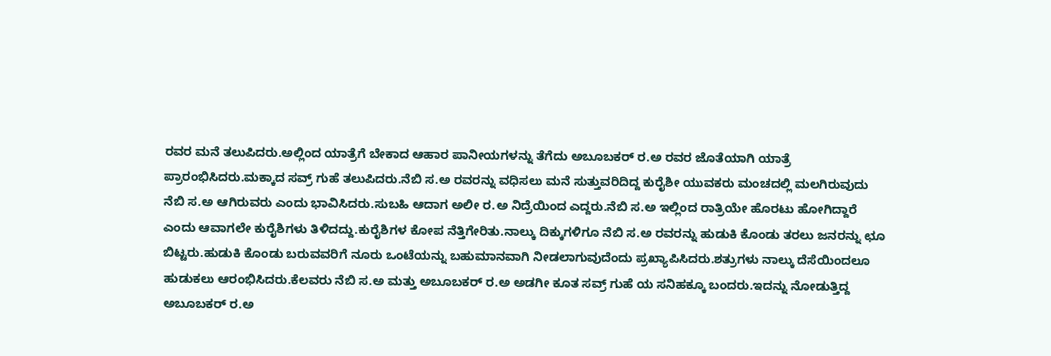ರವರ ಮನೆ ತಲುಪಿದರು.ಅಲ್ಲಿಂದ ಯಾತ್ರೆಗೆ ಬೇಕಾದ ಆಹಾರ ಪಾನೀಯಗಳನ್ನು ತೆಗೆದು ಅಬೂಬಕರ್ ರ.ಅ ರವರ ಜೊತೆಯಾಗಿ ಯಾತ್ರೆ ಪ್ರಾರಂಭಿಸಿದರು.ಮಕ್ಕಾದ ಸವ್ರ್ ಗುಹೆ ತಲುಪಿದರು.ನೆಬಿ ಸ.ಅ ರವರನ್ನು ವಧಿಸಲು ಮನೆ ಸುತ್ತುವರಿದಿದ್ದ ಕುರೈಶೀ ಯುವಕರು ಮಂಚದಲ್ಲಿ ಮಲಗಿರುವುದು ನೆಬಿ ಸ.ಅ ಆಗಿರುವರು ಎಂದು ಭಾವಿಸಿದರು.ಸುಬಹಿ ಆದಾಗ ಅಲೀ ರ.ಅ ನಿದ್ರೆಯಿಂದ ಎದ್ದರು.ನೆಬಿ ಸ.ಅ ಇಲ್ಲಿಂದ ರಾತ್ರಿಯೇ ಹೊರಟು ಹೋಗಿದ್ದಾರೆ ಎಂದು ಆವಾಗಲೇ ಕುರೈಶಿಗಳು ತಿಳಿದದ್ದು.ಕುರೈಶಿಗಳ ಕೋಪ ನೆತ್ತಿಗೇರಿತು.ನಾಲ್ಕು ದಿಕ್ಕುಗಳಿಗೂ ನೆಬಿ ಸ.ಅ ರವರನ್ನು ಹುಡುಕಿ ಕೊಂಡು ತರಲು ಜನರನ್ನು ಛೂ ಬಿಟ್ಟರು.ಹುಡುಕಿ ಕೊಂಡು ಬರುವವರಿಗೆ ನೂರು ಒಂಟೆಯನ್ನು ಬಹುಮಾನವಾಗಿ ನೀಡಲಾಗುವುದೆಂದು ಪ್ರಖ್ಯಾಪಿಸಿದರು.ಶತ್ರುಗಳು ನಾಲ್ಕು ದೆಸೆಯಿಂದಲೂ ಹುಡುಕಲು ಆರಂಭಿಸಿದರು.ಕೆಲವರು ನೆಬಿ ಸ.ಅ ಮತ್ತು ಅಬೂಬಕರ್ ರ.ಅ ಅಡಗೀ ಕೂತ ಸವ್ರ್ ಗುಹೆ ಯ ಸನಿಹಕ್ಕೂ ಬಂದರು.ಇದನ್ನು ನೋಡುತ್ತಿದ್ದ ಅಬೂಬಕರ್ ರ.ಅ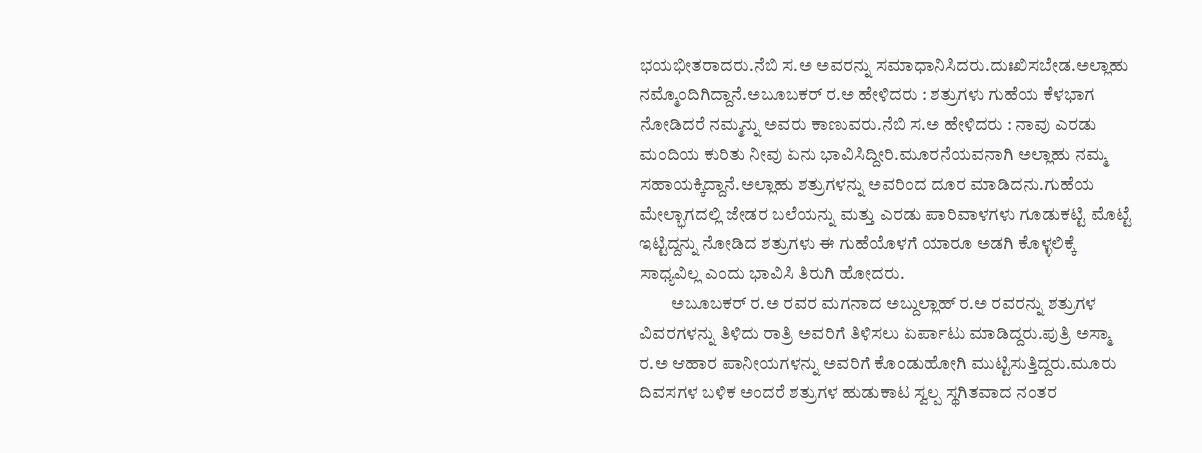ಭಯಭೀತರಾದರು.ನೆಬಿ ಸ.ಅ ಅವರನ್ನು ಸಮಾಧಾನಿಸಿದರು.ದುಃಖಿಸಬೇಡ.ಅಲ್ಲಾಹು ನಮ್ಮೊಂದಿಗಿದ್ದಾನೆ.ಅಬೂಬಕರ್ ರ.ಅ ಹೇಳಿದರು : ಶತ್ರುಗಳು ಗುಹೆಯ ಕೆಳಭಾಗ ನೋಡಿದರೆ ನಮ್ಮನ್ನು ಅವರು ಕಾಣುವರು.ನೆಬಿ ಸ.ಅ ಹೇಳಿದರು : ನಾವು ಎರಡು ಮಂದಿಯ ಕುರಿತು ನೀವು ಏನು ಭಾವಿಸಿದ್ದೀರಿ.ಮೂರನೆಯವನಾಗಿ ಅಲ್ಲಾಹು ನಮ್ಮ ಸಹಾಯಕ್ಕಿದ್ದಾನೆ.ಅಲ್ಲಾಹು ಶತ್ರುಗಳನ್ನು ಅವರಿಂದ ದೂರ ಮಾಡಿದನು.ಗುಹೆಯ ಮೇಲ್ಭಾಗದಲ್ಲಿ ಜೇಡರ ಬಲೆಯನ್ನು ಮತ್ತು ಎರಡು ಪಾರಿವಾಳಗಳು ಗೂಡುಕಟ್ಟಿ ಮೊಟ್ಟೆ ಇಟ್ಟಿದ್ದನ್ನು ನೋಡಿದ ಶತ್ರುಗಳು ಈ ಗುಹೆಯೊಳಗೆ ಯಾರೂ ಅಡಗಿ ಕೊಳ್ಳಲಿಕ್ಕೆ ಸಾಧ್ಯವಿಲ್ಲ ಎಂದು ಭಾವಿಸಿ ತಿರುಗಿ ಹೋದರು.
         ಅಬೂಬಕರ್ ರ.ಅ ರವರ ಮಗನಾದ ಅಬ್ದುಲ್ಲಾಹ್ ರ.ಅ ರವರನ್ನು ಶತ್ರುಗಳ ವಿವರಗಳನ್ನು ತಿಳಿದು ರಾತ್ರಿ ಅವರಿಗೆ ತಿಳಿಸಲು ಏರ್ಪಾಟು ಮಾಡಿದ್ದರು.ಪುತ್ರಿ ಅಸ್ಮಾ ರ.ಅ ಆಹಾರ ಪಾನೀಯಗಳನ್ನು ಅವರಿಗೆ ಕೊಂಡುಹೋಗಿ ಮುಟ್ಟಿಸುತ್ತಿದ್ದರು.ಮೂರು ದಿವಸಗಳ ಬಳಿಕ ಅಂದರೆ ಶತ್ರುಗಳ ಹುಡುಕಾಟ ಸ್ವಲ್ಪ ಸ್ಥಗಿತವಾದ ನಂತರ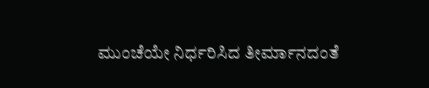ಮುಂಚೆಯೇ ನಿರ್ಧರಿಸಿದ ತೀರ್ಮಾನದಂತೆ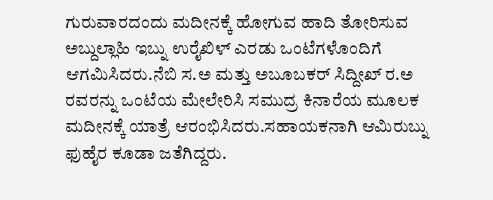ಗುರುವಾರದಂದು ಮದೀನಕ್ಕೆ ಹೋಗುವ ಹಾದಿ ತೋರಿಸುವ ಅಬ್ದುಲ್ಲಾಹಿ ಇಬ್ನು ಉರೈಖಿಳ್ ಎರಡು ಒಂಟೆಗಳೊಂದಿಗೆ ಆಗಮಿಸಿದರು.ನೆಬಿ ಸ.ಅ ಮತ್ತು ಅಬೂಬಕರ್ ಸಿದ್ದೀಖ್ ರ.ಅ ರವರನ್ನು ಒಂಟೆಯ ಮೇಲೇರಿಸಿ ಸಮುದ್ರ ಕಿನಾರೆಯ ಮೂಲಕ ಮದೀನಕ್ಕೆ ಯಾತ್ರೆ ಆರಂಭಿಸಿದರು.ಸಹಾಯಕನಾಗಿ ಆಮಿರುಬ್ನು ಫುಹೈರ ಕೂಡಾ ಜತೆಗಿದ್ದರು.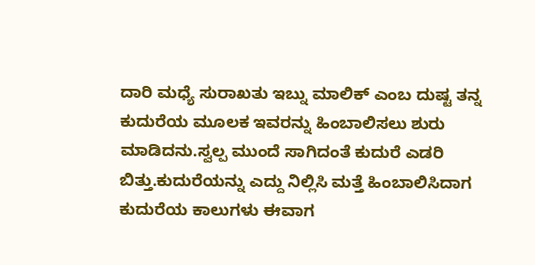ದಾರಿ ಮಧ್ಯೆ ಸುರಾಖತು ಇಬ್ನು ಮಾಲಿಕ್ ಎಂಬ ದುಷ್ಟ ತನ್ನ ಕುದುರೆಯ ಮೂಲಕ ಇವರನ್ನು ಹಿಂಬಾಲಿಸಲು ಶುರು ಮಾಡಿದನು.ಸ್ವಲ್ಪ ಮುಂದೆ ಸಾಗಿದಂತೆ ಕುದುರೆ ಎಡರಿ ಬಿತ್ತು.ಕುದುರೆಯನ್ನು ಎದ್ದು ನಿಲ್ಲಿಸಿ ಮತ್ತೆ ಹಿಂಬಾಲಿಸಿದಾಗ ಕುದುರೆಯ ಕಾಲುಗಳು ಈವಾಗ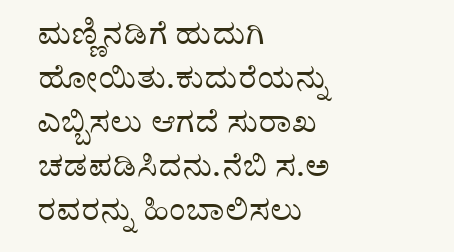ಮಣ್ಣಿನಡಿಗೆ ಹುದುಗಿ ಹೋಯಿತು.ಕುದುರೆಯನ್ನು ಎಬ್ಬಿಸಲು ಆಗದೆ ಸುರಾಖ ಚಡಪಡಿಸಿದನು.ನೆಬಿ ಸ.ಅ ರವರನ್ನು ಹಿಂಬಾಲಿಸಲು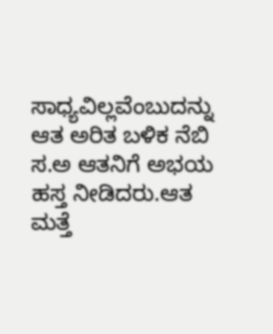ಸಾಧ್ಯವಿಲ್ಲವೆಂಬುದನ್ನು ಆತ ಅರಿತ ಬಳಿಕ ನೆಬಿ ಸ.ಅ ಆತನಿಗೆ ಅಭಯ ಹಸ್ತ ನೀಡಿದರು.ಆತ ಮತ್ತೆ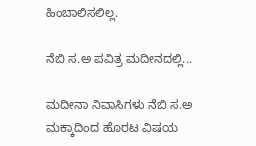ಹಿಂಬಾಲಿಸಲಿಲ್ಲ.

ನೆಬಿ ಸ.ಅ ಪವಿತ್ರ ಮದೀನದಲ್ಲಿ...

ಮದೀನಾ ನಿವಾಸಿಗಳು ನೆಬಿ ಸ.ಅ ಮಕ್ಕಾದಿಂದ ಹೊರಟ ವಿಷಯ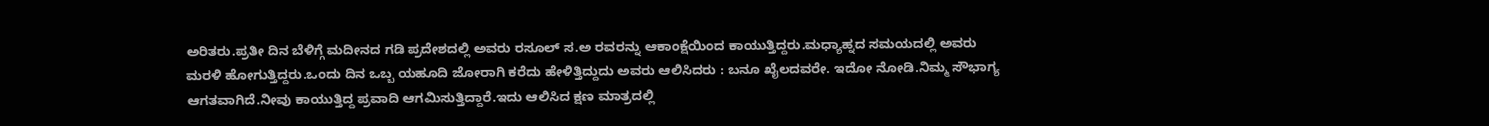ಅರಿತರು.ಪ್ರತೀ ದಿನ ಬೆಳಿಗ್ಗೆ ಮದೀನದ ಗಡಿ ಪ್ರದೇಶದಲ್ಲಿ ಅವರು ರಸೂಲ್ ಸ.ಅ ರವರನ್ನು ಆಕಾಂಕ್ಷೆಯಿಂದ ಕಾಯುತ್ತಿದ್ದರು.ಮಧ್ಯಾಹ್ನದ ಸಮಯದಲ್ಲಿ ಅವರು ಮರಳಿ ಹೋಗುತ್ತಿದ್ದರು.ಒಂದು ದಿನ ಒಬ್ಬ ಯಹೂದಿ ಜೋರಾಗಿ ಕರೆದು ಹೇಳಿತ್ತಿದ್ದುದು ಅವರು ಆಲಿಸಿದರು : ಬನೂ ಖೈಲದವರೇ. ಇದೋ ನೋಡಿ.ನಿಮ್ಮ ಸೌಭಾಗ್ಯ ಆಗತವಾಗಿದೆ.ನೀವು ಕಾಯುತ್ತಿದ್ದ ಪ್ರವಾದಿ ಆಗಮಿಸುತ್ತಿದ್ದಾರೆ.ಇದು ಆಲಿಸಿದ ಕ್ಷಣ ಮಾತ್ರದಲ್ಲಿ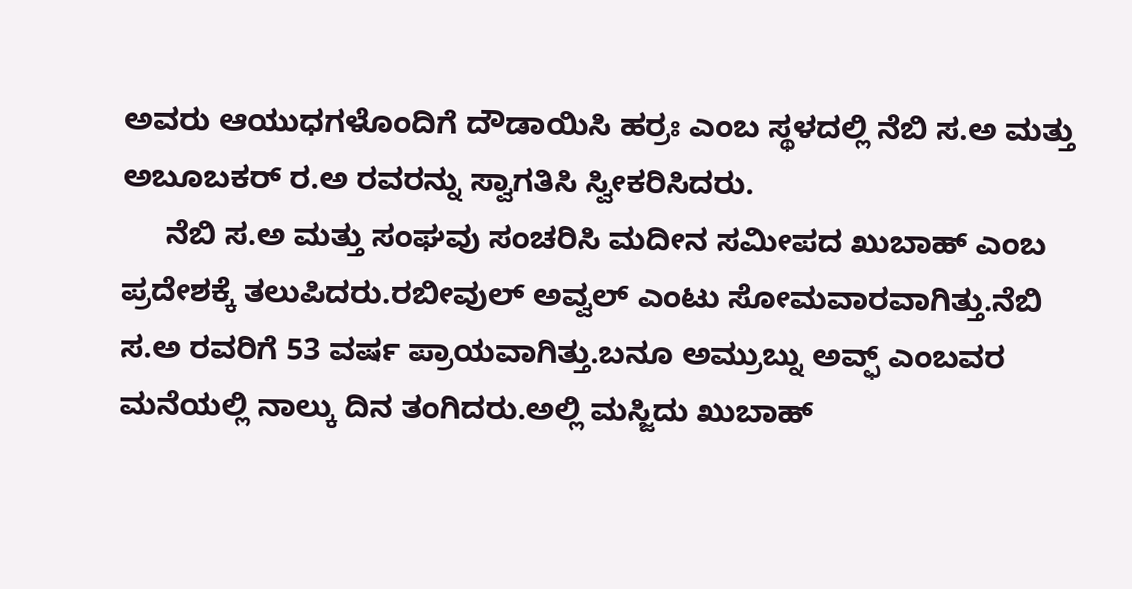ಅವರು ಆಯುಧಗಳೊಂದಿಗೆ ದೌಡಾಯಿಸಿ ಹರ್‍ರಃ ಎಂಬ ಸ್ಥಳದಲ್ಲಿ ನೆಬಿ ಸ.ಅ ಮತ್ತು ಅಬೂಬಕರ್ ರ.ಅ ರವರನ್ನು ಸ್ವಾಗತಿಸಿ ಸ್ವೀಕರಿಸಿದರು.
     ನೆಬಿ ಸ.ಅ ಮತ್ತು ಸಂಘವು ಸಂಚರಿಸಿ ಮದೀನ ಸಮೀಪದ ಖುಬಾಹ್ ಎಂಬ ಪ್ರದೇಶಕ್ಕೆ ತಲುಪಿದರು.ರಬೀವುಲ್ ಅವ್ವಲ್ ಎಂಟು ಸೋಮವಾರವಾಗಿತ್ತು.ನೆಬಿ ಸ.ಅ ರವರಿಗೆ 53 ವರ್ಷ ಪ್ರಾಯವಾಗಿತ್ತು.ಬನೂ ಅಮ್ರುಬ್ನು ಅವ್ಫ್ ಎಂಬವರ ಮನೆಯಲ್ಲಿ ನಾಲ್ಕು ದಿನ ತಂಗಿದರು.ಅಲ್ಲಿ ಮಸ್ಜಿದು ಖುಬಾಹ್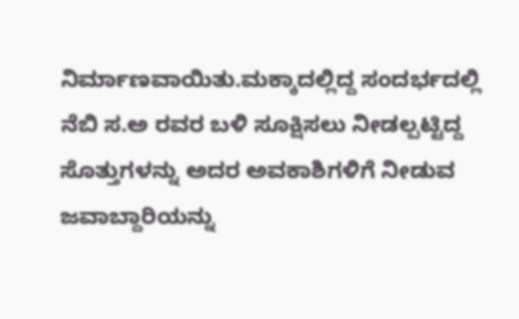ನಿರ್ಮಾಣವಾಯಿತು.ಮಕ್ಕಾದಲ್ಲಿದ್ದ ಸಂದರ್ಭದಲ್ಲಿ ನೆಬಿ ಸ.ಅ ರವರ ಬಳಿ ಸೂಕ್ಷಿಸಲು ನೀಡಲ್ಪಟ್ಟಿದ್ದ ಸೊತ್ತುಗಳನ್ನು ಅದರ ಅವಕಾಶಿಗಳಿಗೆ ನೀಡುವ ಜವಾಬ್ದಾರಿಯನ್ನು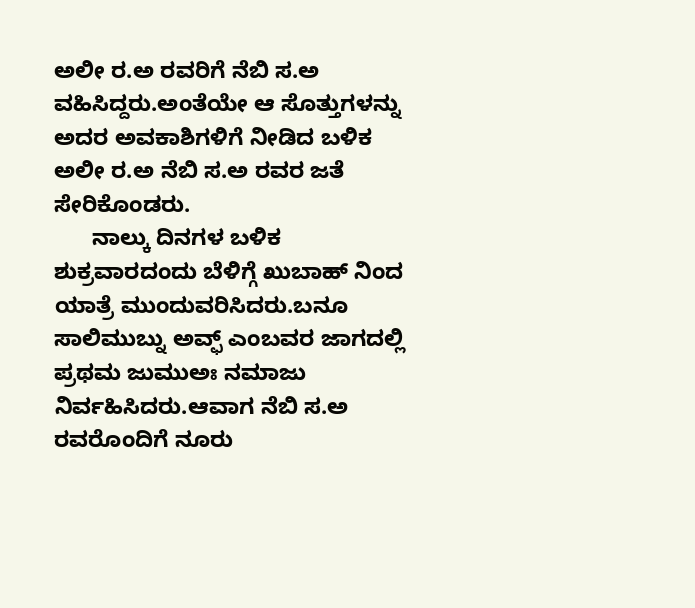ಅಲೀ ರ.ಅ ರವರಿಗೆ ನೆಬಿ ಸ.ಅ ವಹಿಸಿದ್ದರು.ಅಂತೆಯೇ ಆ ಸೊತ್ತುಗಳನ್ನು ಅದರ ಅವಕಾಶಿಗಳಿಗೆ ನೀಡಿದ ಬಳಿಕ ಅಲೀ ರ.ಅ ನೆಬಿ ಸ.ಅ ರವರ ಜತೆ ಸೇರಿಕೊಂಡರು.
      ನಾಲ್ಕು ದಿನಗಳ ಬಳಿಕ ಶುಕ್ರವಾರದಂದು ಬೆಳಿಗ್ಗೆ ಖುಬಾಹ್ ನಿಂದ ಯಾತ್ರೆ ಮುಂದುವರಿಸಿದರು.ಬನೂ ಸಾಲಿಮುಬ್ನು ಅವ್ಫ್ ಎಂಬವರ ಜಾಗದಲ್ಲಿ ಪ್ರಥಮ ಜುಮುಅಃ ನಮಾಜು ನಿರ್ವಹಿಸಿದರು.ಆವಾಗ ನೆಬಿ ಸ.ಅ ರವರೊಂದಿಗೆ ನೂರು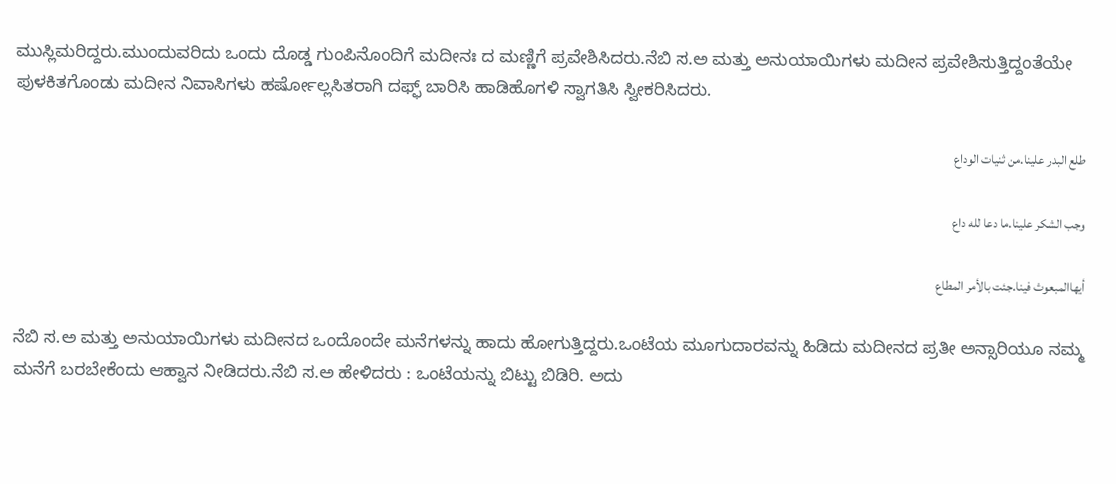ಮುಸ್ಲಿಮರಿದ್ದರು.ಮುಂದುವರಿದು ಒಂದು ದೊಡ್ಡ ಗುಂಪಿನೊಂದಿಗೆ ಮದೀನಃ ದ ಮಣ್ಣಿಗೆ ಪ್ರವೇಶಿಸಿದರು.ನೆಬಿ ಸ.ಅ ಮತ್ತು ಅನುಯಾಯಿಗಳು ಮದೀನ ಪ್ರವೇಶಿಸುತ್ತಿದ್ದಂತೆಯೇ ಪುಳಕಿತಗೊಂಡು ಮದೀನ ನಿವಾಸಿಗಳು ಹರ್ಷೋಲ್ಲಸಿತರಾಗಿ ದಫ್ಫ್ ಬಾರಿಸಿ ಹಾಡಿಹೊಗಳಿ ಸ್ವಾಗತಿಸಿ ಸ್ವೀಕರಿಸಿದರು.

طلع البدر علينا.من ثنيات الوداع

وجب الشكر علينا.ما دعا لله داع

أيهاالمبعوث فينا.جئت بالأمر المطاع

ನೆಬಿ ಸ.ಅ ಮತ್ತು ಅನುಯಾಯಿಗಳು ಮದೀನದ ಒಂದೊಂದೇ ಮನೆಗಳನ್ನು ಹಾದು ಹೋಗುತ್ತಿದ್ದರು.ಒಂಟೆಯ ಮೂಗುದಾರವನ್ನು ಹಿಡಿದು ಮದೀನದ ಪ್ರತೀ ಅನ್ಸಾರಿಯೂ ನಮ್ಮ ಮನೆಗೆ ಬರಬೇಕೆಂದು ಆಹ್ವಾನ ನೀಡಿದರು.ನೆಬಿ ಸ.ಅ ಹೇಳಿದರು : ಒಂಟೆಯನ್ನು ಬಿಟ್ಟು ಬಿಡಿರಿ. ಅದು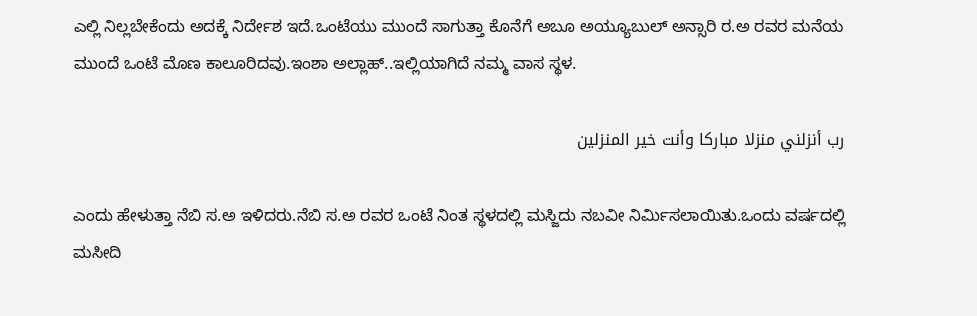ಎಲ್ಲಿ ನಿಲ್ಲಬೇಕೆಂದು ಅದಕ್ಕೆ ನಿರ್ದೇಶ ಇದೆ.ಒಂಟೆಯು ಮುಂದೆ ಸಾಗುತ್ತಾ ಕೊನೆಗೆ ಅಬೂ ಅಯ್ಯೂಬುಲ್ ಅನ್ಸಾರಿ ರ.ಅ ರವರ ಮನೆಯ ಮುಂದೆ ಒಂಟೆ ಮೊಣ ಕಾಲೂರಿದವು.ಇಂಶಾ ಅಲ್ಲಾಹ್..ಇಲ್ಲಿಯಾಗಿದೆ ನಮ್ಮ ವಾಸ ಸ್ಥಳ.

رب أنزلني منزلا مباركا وأنت خير المنزلين

ಎಂದು ಹೇಳುತ್ತಾ ನೆಬಿ ಸ.ಅ ಇಳಿದರು.ನೆಬಿ ಸ.ಅ ರವರ ಒಂಟೆ ನಿಂತ ಸ್ಥಳದಲ್ಲಿ ಮಸ್ಜಿದು ನಬವೀ ನಿರ್ಮಿಸಲಾಯಿತು.ಒಂದು ವರ್ಷದಲ್ಲಿ ಮಸೀದಿ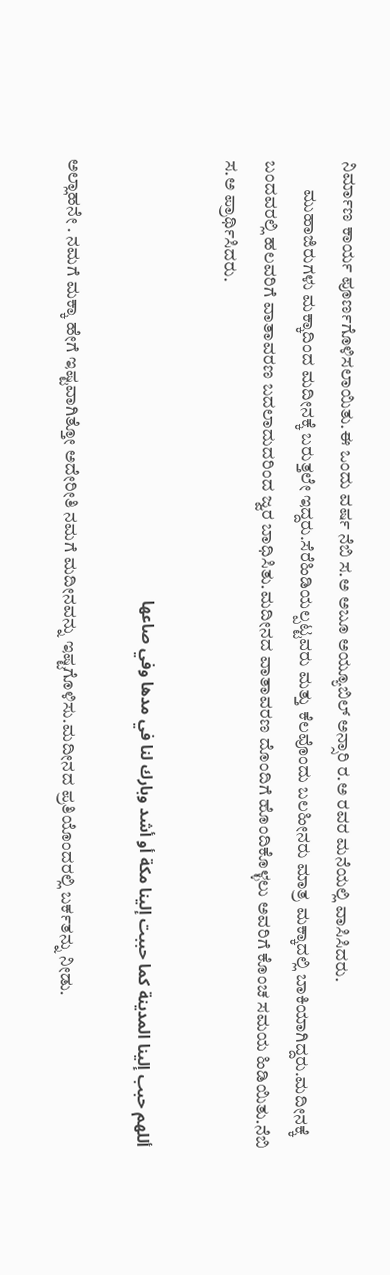ನಿರ್ಮಾಣ ಕಾರ್ಯ ಪೂರ್ಣಗೊಳಿಸಲಾಯಿತು.ಈ ಒಂದು ವರ್ಷ ನೆಬಿ ಸ.ಅ ಅಬೂ ಅಯ್ಯೂಬಿಲ್ ಅನ್ಸಾರಿ ರ.ಅ ರವರ ಮನೆಯಲ್ಲಿ ವಾಸಿಸಿದರು.
        ಮುಹಾಜಿರುಗಳು ಮಕ್ಕಾದಿಂದ ಮದೀನಕ್ಕೆ ಬರುತ್ತಲೇ ಇದ್ದರು.ಸೆರೆಹಿಡಿಯಲ್ಪಟ್ಟವರು ಮತ್ತು ಕೆಲವೊಂದು ಬಲಹೀನರು ಮಾತ್ರ ಮಕ್ಕಾದಲ್ಲಿ ಬಾಕಿಯಾಗಿದ್ದರು.ಮದೀನಕ್ಕೆ ಬಂದವರಲ್ಲಿ ಹಲವರಿಗೆ ವಾತಾವರಣ ಬದಲಾದುದರಿಂದ ಜ್ವರ ಬಾಧಿಸಿತು.ಮದೀನದ ವಾತಾವರಣ ದೊಂದಿಗೆ ಹೊಂದಿಕೊಳ್ಳಲು ಅವರಿಗೆ ಕೊಂಚ ಸಮಯ ಹಿಡಿಯಿತು.ನೆಬಿ ಸ.ಅ ಪ್ರಾರ್ಥಿಸಿದರು.

أللهم حبب إلينا المدينة كما حببت إلينا مكة أو أشد وبارك لنا في مدها وفي صاعها

ಅಲ್ಲಾಹನೇ . ನಮಗೆ ಮಕ್ಕಾ ಹೇಗೆ ಇಷ್ಟವಾಗಿತ್ತೋ ಅದೇರೀತಿ ನಮಗೆ ಮದೀನವನ್ನು ಇಷ್ಟಗೊಳಿಸು.ಮದೀನದ ಪ್ರತಿಯೊಂದರಲ್ಲಿ ಬರ್ಕತನ್ನು ನೀಡು.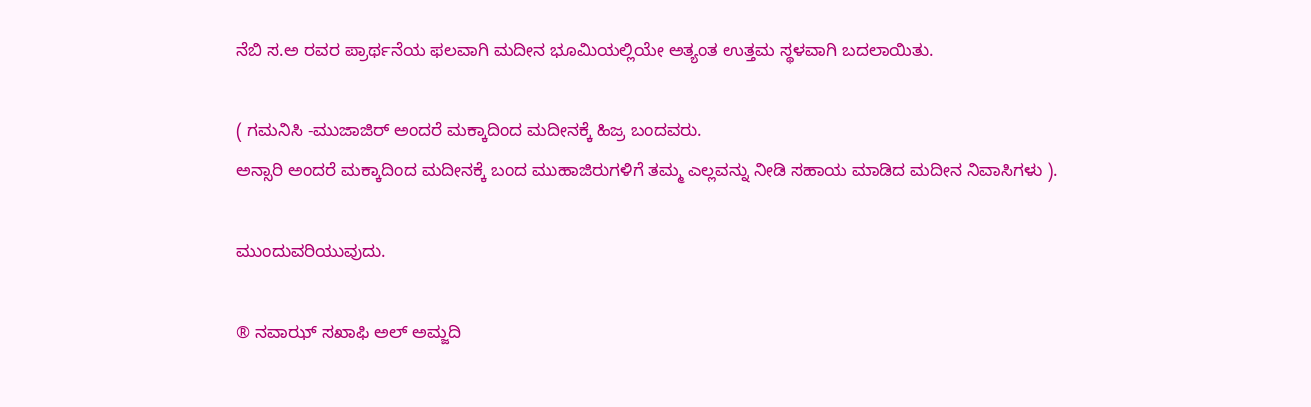ನೆಬಿ ಸ.ಅ ರವರ ಪ್ರಾರ್ಥನೆಯ ಫಲವಾಗಿ ಮದೀನ ಭೂಮಿಯಲ್ಲಿಯೇ ಅತ್ಯಂತ ಉತ್ತಮ ಸ್ಥಳವಾಗಿ ಬದಲಾಯಿತು.

( ಗಮನಿಸಿ -ಮುಜಾಜಿರ್ ಅಂದರೆ ಮಕ್ಕಾದಿಂದ ಮದೀನಕ್ಕೆ ಹಿಜ್ರ ಬಂದವರು.
ಅನ್ಸಾರಿ ಅಂದರೆ ಮಕ್ಕಾದಿಂದ ಮದೀನಕ್ಕೆ ಬಂದ ಮುಹಾಜಿರುಗಳಿಗೆ ತಮ್ಮ ಎಲ್ಲವನ್ನು ನೀಡಿ ಸಹಾಯ ಮಾಡಿದ ಮದೀನ ನಿವಾಸಿಗಳು ).

ಮುಂದುವರಿಯುವುದು.

® ನವಾಝ್ ಸಖಾಫಿ ಅಲ್ ಅಮ್ಜದಿ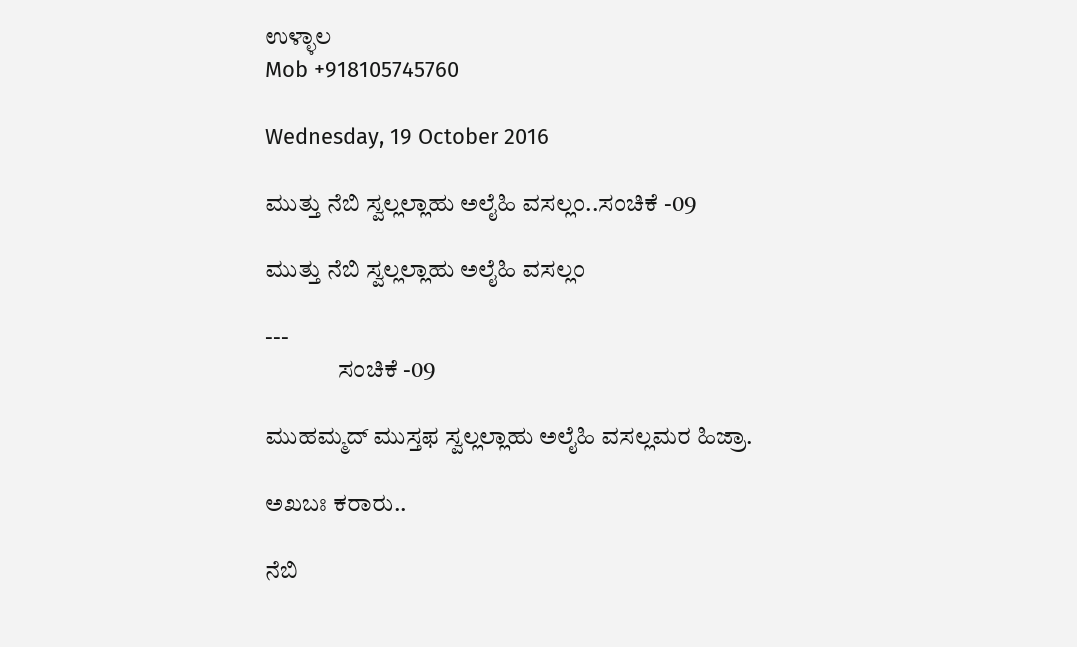ಉಳ್ಳಾಲ
Mob +918105745760

Wednesday, 19 October 2016

ಮುತ್ತು ನೆಬಿ ಸ್ವಲ್ಲಲ್ಲಾಹು ಅಲೈಹಿ ವಸಲ್ಲಂ..ಸಂಚಿಕೆ -09

ಮುತ್ತು ನೆಬಿ ಸ್ವಲ್ಲಲ್ಲಾಹು ಅಲೈಹಿ ವಸಲ್ಲಂ

---
               ಸಂಚಿಕೆ -09

ಮುಹಮ್ಮದ್ ಮುಸ್ತಫ ಸ್ವಲ್ಲಲ್ಲಾಹು ಅಲೈಹಿ ವಸಲ್ಲಮರ ಹಿಜ್ರಾ.

ಅಖಬಃ ಕರಾರು..

ನೆಬಿ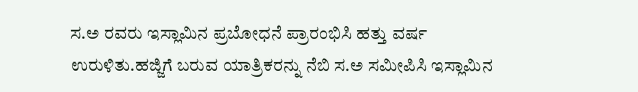ಸ.ಅ ರವರು ಇಸ್ಲಾಮಿನ ಪ್ರಬೋಧನೆ ಪ್ರಾರಂಭಿಸಿ ಹತ್ತು ವರ್ಷ ಉರುಳಿತು.ಹಜ್ಜಿಗೆ ಬರುವ ಯಾತ್ರಿಕರನ್ನು ನೆಬಿ ಸ.ಅ ಸಮೀಪಿಸಿ ಇಸ್ಲಾಮಿನ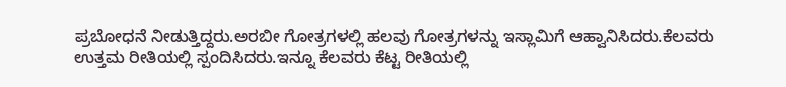ಪ್ರಬೋಧನೆ ನೀಡುತ್ತಿದ್ದರು.ಅರಬೀ ಗೋತ್ರಗಳಲ್ಲಿ ಹಲವು ಗೋತ್ರಗಳನ್ನು ಇಸ್ಲಾಮಿಗೆ ಆಹ್ವಾನಿಸಿದರು.ಕೆಲವರು ಉತ್ತಮ ರೀತಿಯಲ್ಲಿ ಸ್ಪಂದಿಸಿದರು.ಇನ್ನೂ ಕೆಲವರು ಕೆಟ್ಟ ರೀತಿಯಲ್ಲಿ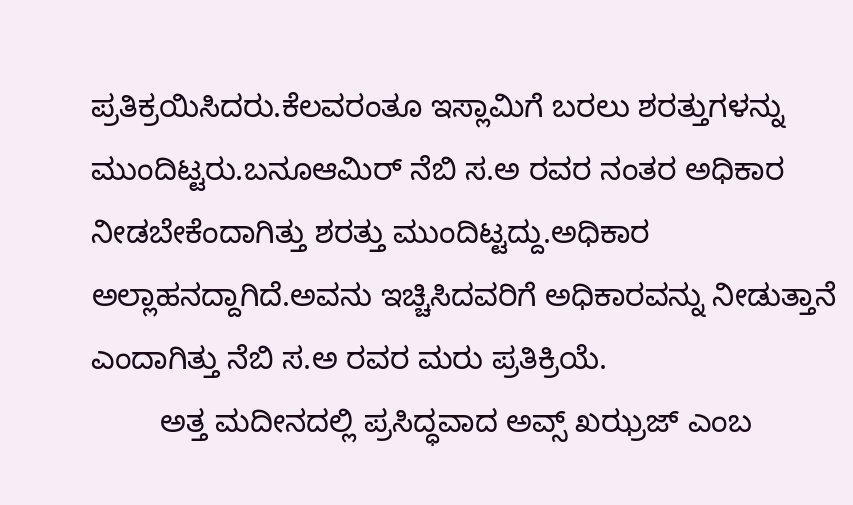ಪ್ರತಿಕ್ರಯಿಸಿದರು.ಕೆಲವರಂತೂ ಇಸ್ಲಾಮಿಗೆ ಬರಲು ಶರತ್ತುಗಳನ್ನು ಮುಂದಿಟ್ಟರು.ಬನೂಆಮಿರ್ ನೆಬಿ ಸ.ಅ ರವರ ನಂತರ ಅಧಿಕಾರ ನೀಡಬೇಕೆಂದಾಗಿತ್ತು ಶರತ್ತು ಮುಂದಿಟ್ಟದ್ದು.ಅಧಿಕಾರ ಅಲ್ಲಾಹನದ್ದಾಗಿದೆ.ಅವನು ಇಚ್ಚಿಸಿದವರಿಗೆ ಅಧಿಕಾರವನ್ನು ನೀಡುತ್ತಾನೆ ಎಂದಾಗಿತ್ತು ನೆಬಿ ಸ.ಅ ರವರ ಮರು ಪ್ರತಿಕ್ರಿಯೆ.
        ಅತ್ತ ಮದೀನದಲ್ಲಿ ಪ್ರಸಿದ್ಧವಾದ ಅವ್ಸ್ ಖಝ್ರಜ್ ಎಂಬ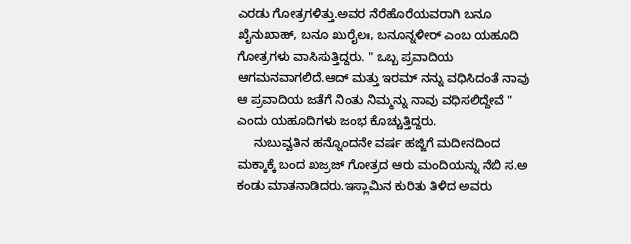ಎರಡು ಗೋತ್ರಗಳಿತ್ತು.ಅವರ ನೆರೆಹೊರೆಯವರಾಗಿ ಬನೂ ಖೈನುಖಾಹ್, ಬನೂ ಖುರೈಲಃ, ಬನೂನ್ನಳೀರ್ ಎಂಬ ಯಹೂದಿ ಗೋತ್ರಗಳು ವಾಸಿಸುತ್ತಿದ್ದರು. " ಒಬ್ಬ ಪ್ರವಾದಿಯ ಆಗಮನವಾಗಲಿದೆ.ಆದ್ ಮತ್ತು ಇರಮ್ ನನ್ನು ವಧಿಸಿದಂತೆ ನಾವು ಆ ಪ್ರವಾದಿಯ ಜತೆಗೆ ನಿಂತು ನಿಮ್ಮನ್ನು ನಾವು ವಧಿಸಲಿದ್ದೇವೆ " ಎಂದು ಯಹೂದಿಗಳು ಜಂಭ ಕೊಚ್ಚುತ್ತಿದ್ದರು.
     ನುಬುವ್ವತಿನ ಹನ್ನೊಂದನೇ ವರ್ಷ ಹಜ್ಜಿಗೆ ಮದೀನದಿಂದ ಮಕ್ಕಾಕ್ಕೆ ಬಂದ ಖಜ್ರಜ್ ಗೋತ್ರದ ಆರು ಮಂದಿಯನ್ನು ನೆಬಿ ಸ.ಅ ಕಂಡು ಮಾತನಾಡಿದರು.ಇಸ್ಲಾಮಿನ ಕುರಿತು ತಿಳಿದ ಅವರು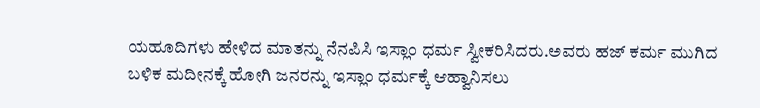ಯಹೂದಿಗಳು ಹೇಳಿದ ಮಾತನ್ನು ನೆನಪಿಸಿ ಇಸ್ಲಾಂ ಧರ್ಮ ಸ್ವೀಕರಿಸಿದರು.ಅವರು ಹಜ್ ಕರ್ಮ ಮುಗಿದ ಬಳಿಕ ಮದೀನಕ್ಕೆ ಹೋಗಿ ಜನರನ್ನು ಇಸ್ಲಾಂ ಧರ್ಮಕ್ಕೆ ಆಹ್ವಾನಿಸಲು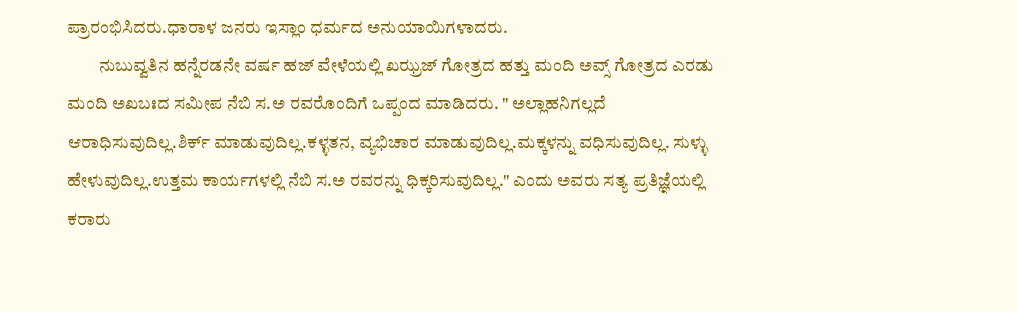ಪ್ರಾರಂಭಿಸಿದರು.ಧಾರಾಳ ಜನರು ಇಸ್ಲಾಂ ಧರ್ಮದ ಅನುಯಾಯಿಗಳಾದರು.
         ನುಬುವ್ವತಿನ ಹನ್ನೆರಡನೇ ವರ್ಷ ಹಜ್ ವೇಳೆಯಲ್ಲಿ ಖಝ್ರಜ್ ಗೋತ್ರದ ಹತ್ತು ಮಂದಿ ಅವ್ಸ್ ಗೋತ್ರದ ಎರಡು ಮಂದಿ ಅಖಬಃದ ಸಮೀಪ ನೆಬಿ ಸ.ಅ ರವರೊಂದಿಗೆ ಒಪ್ಪಂದ ಮಾಡಿದರು. " ಅಲ್ಲಾಹನಿಗಲ್ಲದೆ ಆರಾಧಿಸುವುದಿಲ್ಲ.ಶಿರ್ಕ್ ಮಾಡುವುದಿಲ್ಲ.ಕಳ್ಳತನ, ವ್ಯಭಿಚಾರ ಮಾಡುವುದಿಲ್ಲ.ಮಕ್ಕಳನ್ನು ವಧಿಸುವುದಿಲ್ಲ. ಸುಳ್ಳು ಹೇಳುವುದಿಲ್ಲ.ಉತ್ತಮ ಕಾರ್ಯಗಳಲ್ಲಿ ನೆಬಿ ಸ.ಅ ರವರನ್ನು ಧಿಕ್ಕರಿಸುವುದಿಲ್ಲ." ಎಂದು ಅವರು ಸತ್ಯ ಪ್ರತಿಜ್ಞೆಯಲ್ಲಿ ಕರಾರು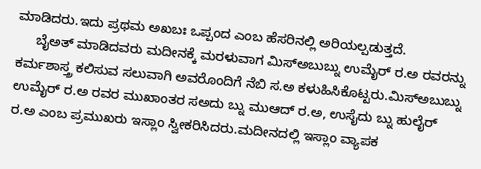ಮಾಡಿದರು.ಇದು ಪ್ರಥಮ ಅಖಬಃ ಒಪ್ಪಂದ ಎಂಬ ಹೆಸರಿನಲ್ಲಿ ಅರಿಯಲ್ಪಡುತ್ತದೆ.
     ಬೈಅತ್ ಮಾಡಿದವರು ಮದೀನಕ್ಕೆ ಮರಳುವಾಗ ಮಿಸ್ಅಬುಬ್ನು ಉಮೈರ್ ರ.ಅ ರವರನ್ನು ಕರ್ಮಶಾಸ್ತ್ರ ಕಲಿಸುವ ಸಲುವಾಗಿ ಅವರೊಂದಿಗೆ ನೆಬಿ ಸ.ಅ ಕಳುಹಿಸಿಕೊಟ್ಟರು.ಮಿಸ್ಅಬುಬ್ನು ಉಮೈರ್ ರ.ಅ ರವರ ಮುಖಾಂತರ ಸಅದು ಬ್ನು ಮುಆದ್ ರ.ಅ, ಉಸೈದು ಬ್ನು ಹುಲೈರ್ ರ.ಅ ಎಂಬ ಪ್ರಮುಖರು ಇಸ್ಲಾಂ ಸ್ವೀಕರಿಸಿದರು.ಮದೀನದಲ್ಲಿ ಇಸ್ಲಾಂ ವ್ಯಾಪಕ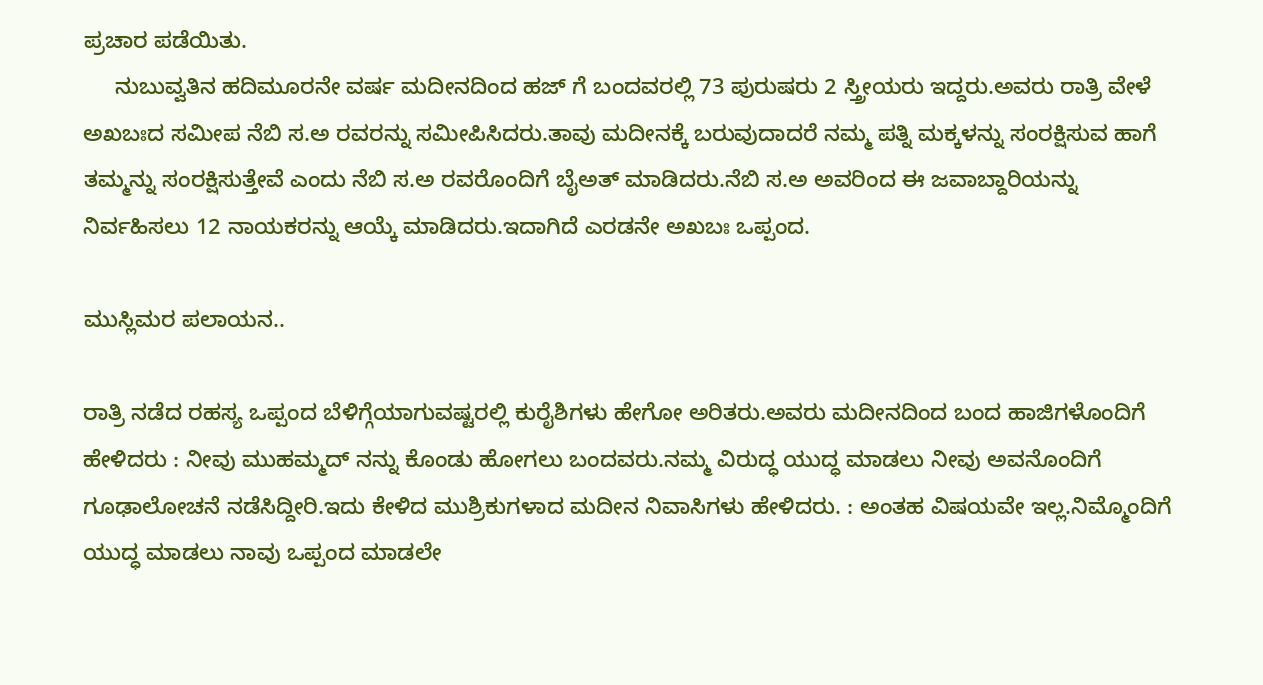ಪ್ರಚಾರ ಪಡೆಯಿತು.
     ನುಬುವ್ವತಿನ ಹದಿಮೂರನೇ ವರ್ಷ ಮದೀನದಿಂದ ಹಜ್ ಗೆ ಬಂದವರಲ್ಲಿ 73 ಪುರುಷರು 2 ಸ್ತ್ರೀಯರು ಇದ್ದರು.ಅವರು ರಾತ್ರಿ ವೇಳೆ ಅಖಬಃದ ಸಮೀಪ ನೆಬಿ ಸ.ಅ ರವರನ್ನು ಸಮೀಪಿಸಿದರು.ತಾವು ಮದೀನಕ್ಕೆ ಬರುವುದಾದರೆ ನಮ್ಮ ಪತ್ನಿ ಮಕ್ಕಳನ್ನು ಸಂರಕ್ಷಿಸುವ ಹಾಗೆ ತಮ್ಮನ್ನು ಸಂರಕ್ಷಿಸುತ್ತೇವೆ ಎಂದು ನೆಬಿ ಸ.ಅ ರವರೊಂದಿಗೆ ಬೈಅತ್ ಮಾಡಿದರು.ನೆಬಿ ಸ.ಅ ಅವರಿಂದ ಈ ಜವಾಬ್ದಾರಿಯನ್ನು ನಿರ್ವಹಿಸಲು 12 ನಾಯಕರನ್ನು ಆಯ್ಕೆ ಮಾಡಿದರು.ಇದಾಗಿದೆ ಎರಡನೇ ಅಖಬಃ ಒಪ್ಪಂದ.

ಮುಸ್ಲಿಮರ ಪಲಾಯನ..

ರಾತ್ರಿ ನಡೆದ ರಹಸ್ಯ ಒಪ್ಪಂದ ಬೆಳಿಗ್ಗೆಯಾಗುವಷ್ಟರಲ್ಲಿ ಕುರೈಶಿಗಳು ಹೇಗೋ ಅರಿತರು.ಅವರು ಮದೀನದಿಂದ ಬಂದ ಹಾಜಿಗಳೊಂದಿಗೆ ಹೇಳಿದರು : ನೀವು ಮುಹಮ್ಮದ್ ನನ್ನು ಕೊಂಡು ಹೋಗಲು ಬಂದವರು.ನಮ್ಮ ವಿರುದ್ಧ ಯುದ್ಧ ಮಾಡಲು ನೀವು ಅವನೊಂದಿಗೆ ಗೂಢಾಲೋಚನೆ ನಡೆಸಿದ್ದೀರಿ.ಇದು ಕೇಳಿದ ಮುಶ್ರಿಕುಗಳಾದ ಮದೀನ ನಿವಾಸಿಗಳು ಹೇಳಿದರು. : ಅಂತಹ ವಿಷಯವೇ ಇಲ್ಲ.ನಿಮ್ಮೊಂದಿಗೆ ಯುದ್ಧ ಮಾಡಲು ನಾವು ಒಪ್ಪಂದ ಮಾಡಲೇ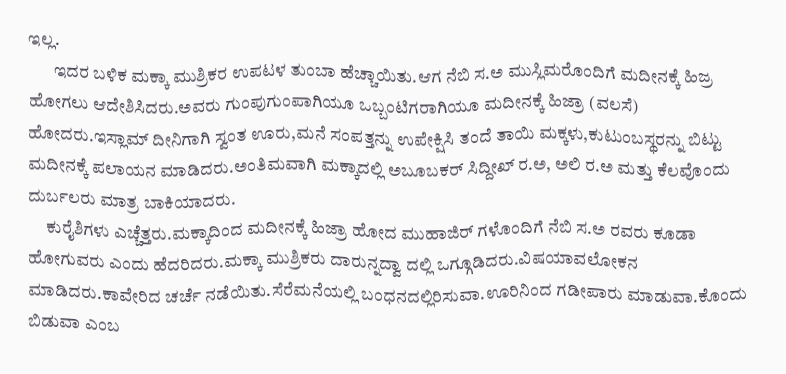ಇಲ್ಲ.
       ಇದರ ಬಳಿಕ ಮಕ್ಕಾ ಮುಶ್ರಿಕರ ಉಪಟಳ ತುಂಬಾ ಹೆಚ್ಚಾಯಿತು.ಆಗ ನೆಬಿ ಸ.ಅ ಮುಸ್ಲಿಮರೊಂದಿಗೆ ಮದೀನಕ್ಕೆ ಹಿಜ್ರ ಹೋಗಲು ಆದೇಶಿಸಿದರು.ಅವರು ಗುಂಪುಗುಂಪಾಗಿಯೂ ಒಬ್ಬಂಟಿಗರಾಗಿಯೂ ಮದೀನಕ್ಕೆ ಹಿಜ್ರಾ (ವಲಸೆ) ಹೋದರು.ಇಸ್ಲಾಮ್ ದೀನಿಗಾಗಿ ಸ್ವಂತ ಊರು,ಮನೆ ಸಂಪತ್ತನ್ನು ಉಪೇಕ್ಷಿಸಿ ತಂದೆ ತಾಯಿ ಮಕ್ಕಳು,ಕುಟುಂಬಸ್ಥರನ್ನು ಬಿಟ್ಟು ಮದೀನಕ್ಕೆ ಪಲಾಯನ ಮಾಡಿದರು.ಅಂತಿಮವಾಗಿ ಮಕ್ಕಾದಲ್ಲಿ ಅಬೂಬಕರ್ ಸಿದ್ದೀಖ್ ರ.ಅ, ಅಲಿ ರ.ಅ ಮತ್ತು ಕೆಲವೊಂದು ದುರ್ಬಲರು ಮಾತ್ರ ಬಾಕಿಯಾದರು.
     ಕುರೈಶಿಗಳು ಎಚ್ಚೆತ್ತರು.ಮಕ್ಕಾದಿಂದ ಮದೀನಕ್ಕೆ ಹಿಜ್ರಾ ಹೋದ ಮುಹಾಜಿರ್ ಗಳೊಂದಿಗೆ ನೆಬಿ ಸ.ಅ ರವರು ಕೂಡಾ ಹೋಗುವರು ಎಂದು ಹೆದರಿದರು.ಮಕ್ಕಾ ಮುಶ್ರಿಕರು ದಾರುನ್ನದ್ವಾ ದಲ್ಲಿ ಒಗ್ಗೂಡಿದರು.ವಿಷಯಾವಲೋಕನ ಮಾಡಿದರು.ಕಾವೇರಿದ ಚರ್ಚೆ ನಡೆಯಿತು.ಸೆರೆಮನೆಯಲ್ಲಿ ಬಂಧನದಲ್ಲಿರಿಸುವಾ.ಊರಿನಿಂದ ಗಡೀಪಾರು ಮಾಡುವಾ.ಕೊಂದು ಬಿಡುವಾ ಎಂಬ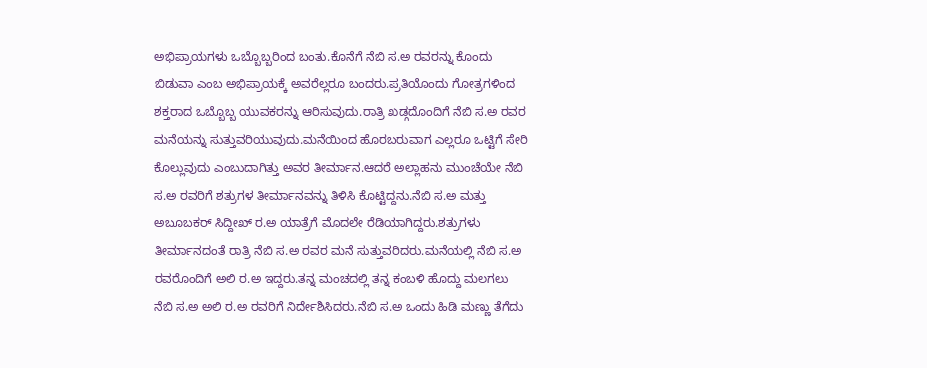ಅಭಿಪ್ರಾಯಗಳು ಒಬ್ಬೊಬ್ಬರಿಂದ ಬಂತು.ಕೊನೆಗೆ ನೆಬಿ ಸ.ಅ ರವರನ್ನು ಕೊಂದು ಬಿಡುವಾ ಎಂಬ ಅಭಿಪ್ರಾಯಕ್ಕೆ ಅವರೆಲ್ಲರೂ ಬಂದರು.ಪ್ರತಿಯೊಂದು ಗೋತ್ರಗಳಿಂದ ಶಕ್ತರಾದ ಒಬ್ಬೊಬ್ಬ ಯುವಕರನ್ನು ಆರಿಸುವುದು.ರಾತ್ರಿ ಖಡ್ಗದೊಂದಿಗೆ ನೆಬಿ ಸ.ಅ ರವರ ಮನೆಯನ್ನು ಸುತ್ತುವರಿಯುವುದು.ಮನೆಯಿಂದ ಹೊರಬರುವಾಗ ಎಲ್ಲರೂ ಒಟ್ಟಿಗೆ ಸೇರಿ ಕೊಲ್ಲುವುದು ಎಂಬುದಾಗಿತ್ತು ಅವರ ತೀರ್ಮಾನ.ಆದರೆ ಅಲ್ಲಾಹನು ಮುಂಚೆಯೇ ನೆಬಿ ಸ.ಅ ರವರಿಗೆ ಶತ್ರುಗಳ ತೀರ್ಮಾನವನ್ನು ತಿಳಿಸಿ ಕೊಟ್ಟಿದ್ದನು.ನೆಬಿ ಸ.ಅ ಮತ್ತು ಅಬೂಬಕರ್ ಸಿದ್ದೀಖ್ ರ.ಅ ಯಾತ್ರೆಗೆ ಮೊದಲೇ ರೆಡಿಯಾಗಿದ್ದರು.ಶತ್ರುಗಳು ತೀರ್ಮಾನದಂತೆ ರಾತ್ರಿ ನೆಬಿ ಸ.ಅ ರವರ ಮನೆ ಸುತ್ತುವರಿದರು.ಮನೆಯಲ್ಲಿ ನೆಬಿ ಸ.ಅ ರವರೊಂದಿಗೆ ಅಲಿ ರ.ಅ ಇದ್ದರು.ತನ್ನ ಮಂಚದಲ್ಲಿ ತನ್ನ ಕಂಬಳಿ ಹೊದ್ದು ಮಲಗಲು ನೆಬಿ ಸ.ಅ ಅಲಿ ರ.ಅ ರವರಿಗೆ ನಿರ್ದೇಶಿಸಿದರು.ನೆಬಿ ಸ.ಅ ಒಂದು ಹಿಡಿ ಮಣ್ಣು ತೆಗೆದು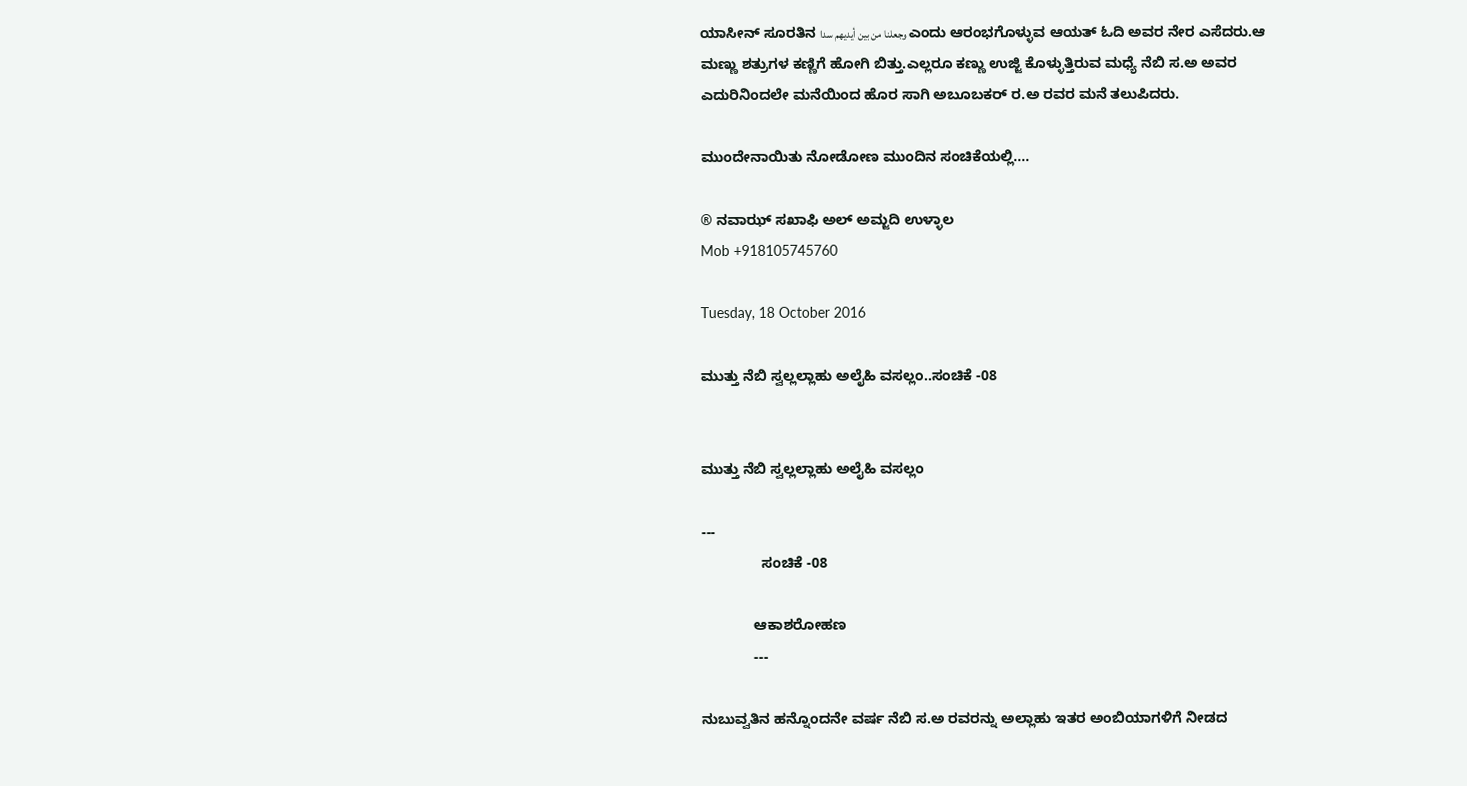ಯಾಸೀನ್ ಸೂರತಿನ وجعلنا من بين أيديهم سدا ಎಂದು ಆರಂಭಗೊಳ್ಳುವ ಆಯತ್ ಓದಿ ಅವರ ನೇರ ಎಸೆದರು.ಆ ಮಣ್ಣು ಶತ್ರುಗಳ ಕಣ್ಣಿಗೆ ಹೋಗಿ ಬಿತ್ತು.ಎಲ್ಲರೂ ಕಣ್ಣು ಉಜ್ಜಿ ಕೊಳ್ಳುತ್ತಿರುವ ಮಧ್ಯೆ ನೆಬಿ ಸ.ಅ ಅವರ ಎದುರಿನಿಂದಲೇ ಮನೆಯಿಂದ ಹೊರ ಸಾಗಿ ಅಬೂಬಕರ್ ರ.ಅ ರವರ ಮನೆ ತಲುಪಿದರು.

ಮುಂದೇನಾಯಿತು ನೋಡೋಣ ಮುಂದಿನ ಸಂಚಿಕೆಯಲ್ಲಿ....

® ನವಾಝ್ ಸಖಾಫಿ ಅಲ್ ಅಮ್ಜದಿ ಉಳ್ಳಾಲ
Mob +918105745760

Tuesday, 18 October 2016

ಮುತ್ತು ನೆಬಿ ಸ್ವಲ್ಲಲ್ಲಾಹು ಅಲೈಹಿ ವಸಲ್ಲಂ..ಸಂಚಿಕೆ -08


ಮುತ್ತು ನೆಬಿ ಸ್ವಲ್ಲಲ್ಲಾಹು ಅಲೈಹಿ ವಸಲ್ಲಂ

---
               ಸಂಚಿಕೆ -08

             ಆಕಾಶರೋಹಣ
             ---

ನುಬುವ್ವತಿನ ಹನ್ನೊಂದನೇ ವರ್ಷ ನೆಬಿ ಸ.ಅ ರವರನ್ನು ಅಲ್ಲಾಹು ಇತರ ಅಂಬಿಯಾಗಳಿಗೆ ನೀಡದ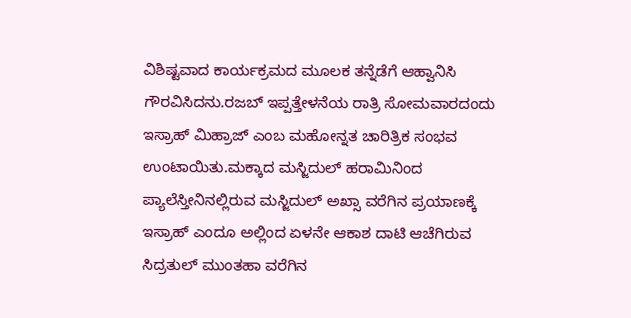ವಿಶಿಷ್ಟವಾದ ಕಾರ್ಯಕ್ರಮದ ಮೂಲಕ ತನ್ನೆಡೆಗೆ ಆಹ್ವಾನಿಸಿ ಗೌರವಿಸಿದನು.ರಜಬ್ ಇಪ್ಪತ್ತೇಳನೆಯ ರಾತ್ರಿ ಸೋಮವಾರದಂದು ಇಸ್ರಾಹ್ ಮಿಹ್ರಾಜ್ ಎಂಬ ಮಹೋನ್ನತ ಚಾರಿತ್ರಿಕ ಸಂಭವ ಉಂಟಾಯಿತು.ಮಕ್ಕಾದ ಮಸ್ಜಿದುಲ್ ಹರಾಮಿನಿಂದ ಪ್ಯಾಲೆಸ್ತೀನಿನಲ್ಲಿರುವ ಮಸ್ಜಿದುಲ್ ಅಖ್ಸಾ ವರೆಗಿನ ಪ್ರಯಾಣಕ್ಕೆ ಇಸ್ರಾಹ್ ಎಂದೂ ಅಲ್ಲಿಂದ ಏಳನೇ ಆಕಾಶ ದಾಟಿ ಆಚೆಗಿರುವ ಸಿದ್ರತುಲ್ ಮುಂತಹಾ ವರೆಗಿನ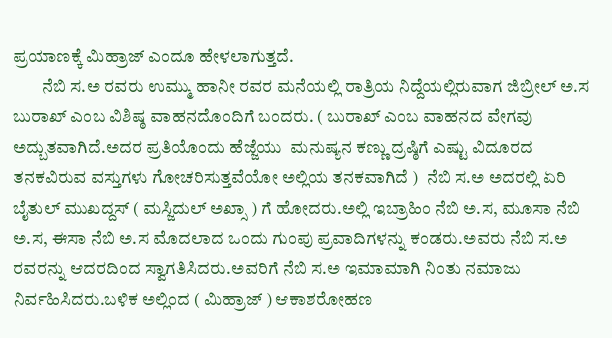ಪ್ರಯಾಣಕ್ಕೆ ಮಿಹ್ರಾಜ್ ಎಂದೂ ಹೇಳಲಾಗುತ್ತದೆ.
        ನೆಬಿ ಸ.ಅ ರವರು ಉಮ್ಮು ಹಾನೀ ರವರ ಮನೆಯಲ್ಲಿ ರಾತ್ರಿಯ ನಿದ್ದೆಯಲ್ಲಿರುವಾಗ ಜಿಬ್ರೀಲ್ ಅ.ಸ ಬುರಾಖ್ ಎಂಬ ವಿಶಿಷ್ಠ ವಾಹನದೊಂದಿಗೆ ಬಂದರು. ( ಬುರಾಖ್ ಎಂಬ ವಾಹನದ ವೇಗವು ಅದ್ಬುತವಾಗಿದೆ.ಅದರ ಪ್ರತಿಯೊಂದು ಹೆಜ್ಜೆಯು  ಮನುಷ್ಯನ ಕಣ್ಣು ದ್ರಷ್ಠಿಗೆ ಎಷ್ಟು ವಿದೂರದ ತನಕವಿರುವ ವಸ್ತುಗಳು ಗೋಚರಿಸುತ್ತವೆಯೋ ಅಲ್ಲಿಯ ತನಕವಾಗಿದೆ )  ನೆಬಿ ಸ.ಅ ಅದರಲ್ಲಿ ಏರಿ ಬೈತುಲ್ ಮುಖದ್ದಸ್ ( ಮಸ್ಜಿದುಲ್ ಅಖ್ಸಾ ) ಗೆ ಹೋದರು.ಅಲ್ಲಿ ಇಬ್ರಾಹಿಂ ನೆಬಿ ಅ.ಸ, ಮೂಸಾ ನೆಬಿ ಅ.ಸ, ಈಸಾ ನೆಬಿ ಅ.ಸ ಮೊದಲಾದ ಒಂದು ಗುಂಪು ಪ್ರವಾದಿಗಳನ್ನು ಕಂಡರು.ಅವರು ನೆಬಿ ಸ.ಅ ರವರನ್ನು ಆದರದಿಂದ ಸ್ವಾಗತಿಸಿದರು.ಅವರಿಗೆ ನೆಬಿ ಸ.ಅ ಇಮಾಮಾಗಿ ನಿಂತು ನಮಾಜು ನಿರ್ವಹಿಸಿದರು.ಬಳಿಕ ಅಲ್ಲಿಂದ ( ಮಿಹ್ರಾಜ್ ) ಆಕಾಶರೋಹಣ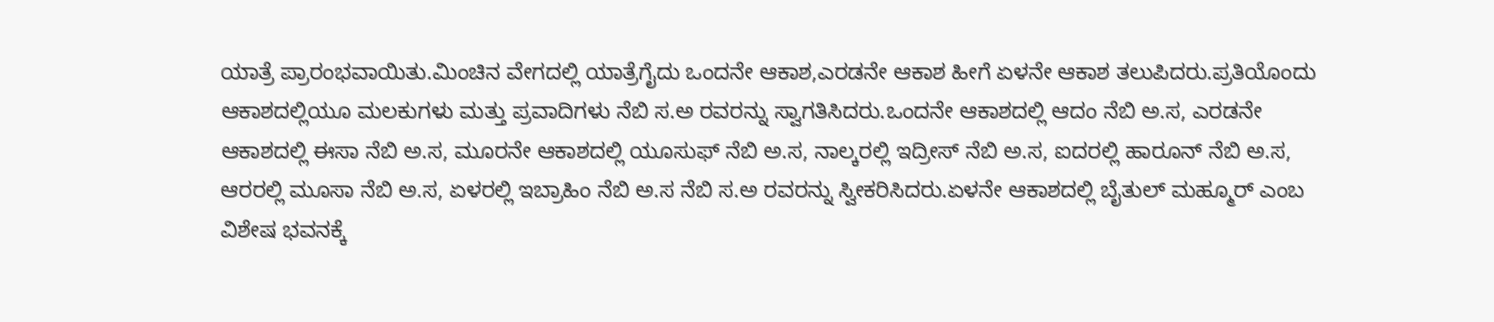ಯಾತ್ರೆ ಪ್ರಾರಂಭವಾಯಿತು.ಮಿಂಚಿನ ವೇಗದಲ್ಲಿ ಯಾತ್ರೆಗೈದು ಒಂದನೇ ಆಕಾಶ,ಎರಡನೇ ಆಕಾಶ ಹೀಗೆ ಏಳನೇ ಆಕಾಶ ತಲುಪಿದರು.ಪ್ರತಿಯೊಂದು ಆಕಾಶದಲ್ಲಿಯೂ ಮಲಕುಗಳು ಮತ್ತು ಪ್ರವಾದಿಗಳು ನೆಬಿ ಸ.ಅ ರವರನ್ನು ಸ್ವಾಗತಿಸಿದರು.ಒಂದನೇ ಆಕಾಶದಲ್ಲಿ ಆದಂ ನೆಬಿ ಅ.ಸ, ಎರಡನೇ ಆಕಾಶದಲ್ಲಿ ಈಸಾ ನೆಬಿ ಅ.ಸ, ಮೂರನೇ ಆಕಾಶದಲ್ಲಿ ಯೂಸುಫ್ ನೆಬಿ ಅ.ಸ, ನಾಲ್ಕರಲ್ಲಿ ಇದ್ರೀಸ್ ನೆಬಿ ಅ.ಸ, ಐದರಲ್ಲಿ ಹಾರೂನ್ ನೆಬಿ ಅ.ಸ, ಆರರಲ್ಲಿ ಮೂಸಾ ನೆಬಿ ಅ.ಸ, ಏಳರಲ್ಲಿ ಇಬ್ರಾಹಿಂ ನೆಬಿ ಅ.ಸ ನೆಬಿ ಸ.ಅ ರವರನ್ನು ಸ್ವೀಕರಿಸಿದರು.ಏಳನೇ ಆಕಾಶದಲ್ಲಿ ಬೈತುಲ್ ಮಹ್ಮೂರ್ ಎಂಬ ವಿಶೇಷ ಭವನಕ್ಕೆ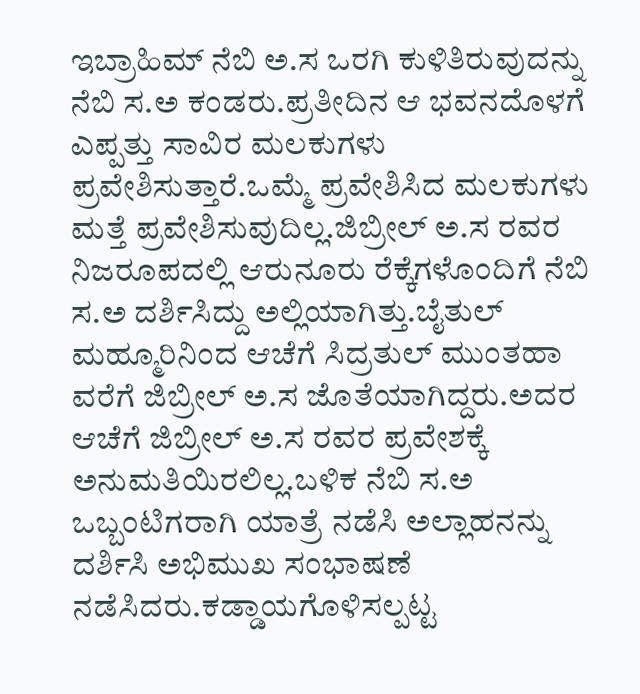ಇಬ್ರಾಹಿಮ್ ನೆಬಿ ಅ.ಸ ಒರಗಿ ಕುಳಿತಿರುವುದನ್ನು ನೆಬಿ ಸ.ಅ ಕಂಡರು.ಪ್ರತೀದಿನ ಆ ಭವನದೊಳಗೆ ಎಪ್ಪತ್ತು ಸಾವಿರ ಮಲಕುಗಳು ಪ್ರವೇಶಿಸುತ್ತಾರೆ.ಒಮ್ಮೆ ಪ್ರವೇಶಿಸಿದ ಮಲಕುಗಳು ಮತ್ತೆ ಪ್ರವೇಶಿಸುವುದಿಲ್ಲ.ಜಿಬ್ರೀಲ್ ಅ.ಸ ರವರ ನಿಜರೂಪದಲ್ಲಿ ಆರುನೂರು ರೆಕ್ಕೆಗಳೊಂದಿಗೆ ನೆಬಿ ಸ.ಅ ದರ್ಶಿಸಿದ್ದು ಅಲ್ಲಿಯಾಗಿತ್ತು.ಬೈತುಲ್ ಮಹ್ಮೂರಿನಿಂದ ಆಚೆಗೆ ಸಿದ್ರತುಲ್ ಮುಂತಹಾ ವರೆಗೆ ಜಿಬ್ರೀಲ್ ಅ.ಸ ಜೊತೆಯಾಗಿದ್ದರು.ಅದರ ಆಚೆಗೆ ಜಿಬ್ರೀಲ್ ಅ.ಸ ರವರ ಪ್ರವೇಶಕ್ಕೆ ಅನುಮತಿಯಿರಲಿಲ್ಲ.ಬಳಿಕ ನೆಬಿ ಸ.ಅ ಒಬ್ಬಂಟಿಗರಾಗಿ ಯಾತ್ರೆ ನಡೆಸಿ ಅಲ್ಲಾಹನನ್ನು ದರ್ಶಿಸಿ ಅಭಿಮುಖ ಸಂಭಾಷಣೆ ನಡೆಸಿದರು.ಕಡ್ಡಾಯಗೊಳಿಸಲ್ಪಟ್ಟ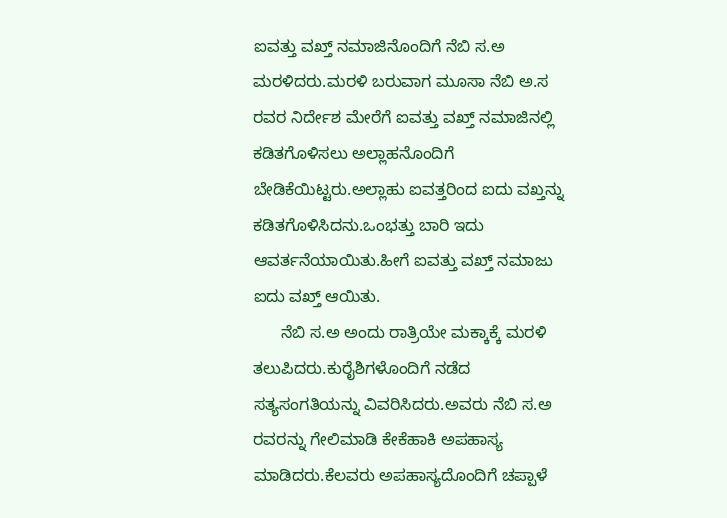ಐವತ್ತು ವಖ್ತ್ ನಮಾಜಿನೊಂದಿಗೆ ನೆಬಿ ಸ.ಅ ಮರಳಿದರು.ಮರಳಿ ಬರುವಾಗ ಮೂಸಾ ನೆಬಿ ಅ.ಸ ರವರ ನಿರ್ದೇಶ ಮೇರೆಗೆ ಐವತ್ತು ವಖ್ತ್ ನಮಾಜಿನಲ್ಲಿ ಕಡಿತಗೊಳಿಸಲು ಅಲ್ಲಾಹನೊಂದಿಗೆ ಬೇಡಿಕೆಯಿಟ್ಟರು.ಅಲ್ಲಾಹು ಐವತ್ತರಿಂದ ಐದು ವಖ್ತನ್ನು ಕಡಿತಗೊಳಿಸಿದನು.ಒಂಭತ್ತು ಬಾರಿ ಇದು ಆವರ್ತನೆಯಾಯಿತು.ಹೀಗೆ ಐವತ್ತು ವಖ್ತ್ ನಮಾಜು ಐದು ವಖ್ತ್ ಆಯಿತು.
      ನೆಬಿ ಸ.ಅ ಅಂದು ರಾತ್ರಿಯೇ ಮಕ್ಕಾಕ್ಕೆ ಮರಳಿ ತಲುಪಿದರು.ಕುರೈಶಿಗಳೊಂದಿಗೆ ನಡೆದ ಸತ್ಯಸಂಗತಿಯನ್ನು ವಿವರಿಸಿದರು.ಅವರು ನೆಬಿ ಸ.ಅ ರವರನ್ನು ಗೇಲಿಮಾಡಿ ಕೇಕೆಹಾಕಿ ಅಪಹಾಸ್ಯ ಮಾಡಿದರು.ಕೆಲವರು ಅಪಹಾಸ್ಯದೊಂದಿಗೆ ಚಪ್ಪಾಳೆ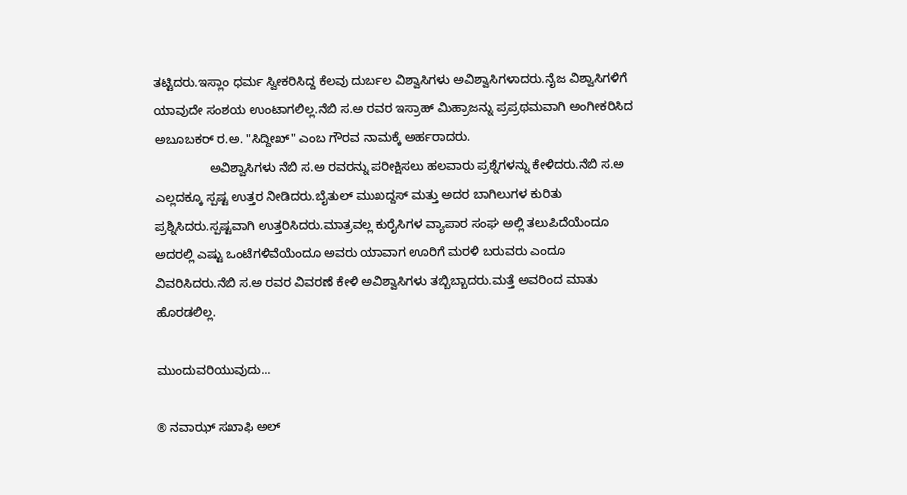ತಟ್ಟಿದರು.ಇಸ್ಲಾಂ ಧರ್ಮ ಸ್ವೀಕರಿಸಿದ್ದ ಕೆಲವು ದುರ್ಬಲ ವಿಶ್ವಾಸಿಗಳು ಅವಿಶ್ವಾಸಿಗಳಾದರು.ನೈಜ ವಿಶ್ವಾಸಿಗಳಿಗೆ ಯಾವುದೇ ಸಂಶಯ ಉಂಟಾಗಲಿಲ್ಲ.ನೆಬಿ ಸ.ಅ ರವರ ಇಸ್ರಾಹ್ ಮಿಹ್ರಾಜನ್ನು ಪ್ರಪ್ರಥಮವಾಗಿ ಅಂಗೀಕರಿಸಿದ ಅಬೂಬಕರ್ ರ.ಅ. "ಸಿದ್ದೀಖ್" ಎಂಬ ಗೌರವ ನಾಮಕ್ಕೆ ಅರ್ಹರಾದರು.
                ಅವಿಶ್ವಾಸಿಗಳು ನೆಬಿ ಸ.ಅ ರವರನ್ನು ಪರೀಕ್ಷಿಸಲು ಹಲವಾರು ಪ್ರಶ್ನೆಗಳನ್ನು ಕೇಳಿದರು.ನೆಬಿ ಸ.ಅ ಎಲ್ಲದಕ್ಕೂ ಸ್ಪಷ್ಟ ಉತ್ತರ ನೀಡಿದರು.ಬೈತುಲ್ ಮುಖದ್ದಸ್ ಮತ್ತು ಅದರ ಬಾಗಿಲುಗಳ ಕುರಿತು ಪ್ರಶ್ನಿಸಿದರು.ಸ್ಪಷ್ಟವಾಗಿ ಉತ್ತರಿಸಿದರು.ಮಾತ್ರವಲ್ಲ ಕುರೈಸಿಗಳ ವ್ಯಾಪಾರ ಸಂಘ ಅಲ್ಲಿ ತಲುಪಿದೆಯೆಂದೂ ಅದರಲ್ಲಿ ಎಷ್ಟು ಒಂಟೆಗಳಿವೆಯೆಂದೂ ಅವರು ಯಾವಾಗ ಊರಿಗೆ ಮರಳಿ ಬರುವರು ಎಂದೂ ವಿವರಿಸಿದರು.ನೆಬಿ ಸ.ಅ ರವರ ವಿವರಣೆ ಕೇಳಿ ಅವಿಶ್ವಾಸಿಗಳು ತಬ್ಬಿಬ್ಬಾದರು.ಮತ್ತೆ ಅವರಿಂದ ಮಾತು ಹೊರಡಲಿಲ್ಲ.

ಮುಂದುವರಿಯುವುದು...

® ನವಾಝ್ ಸಖಾಫಿ ಅಲ್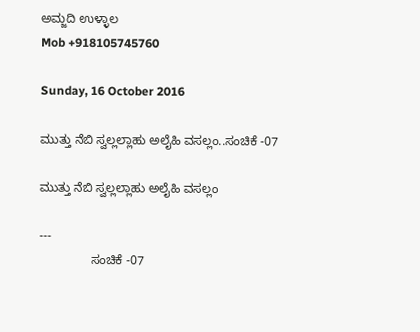ಅಮ್ಜದಿ ಉಳ್ಳಾಲ
Mob +918105745760

Sunday, 16 October 2016

ಮುತ್ತು ನೆಬಿ ಸ್ವಲ್ಲಲ್ಲಾಹು ಅಲೈಹಿ ವಸಲ್ಲಂ..ಸಂಚಿಕೆ -07

ಮುತ್ತು ನೆಬಿ ಸ್ವಲ್ಲಲ್ಲಾಹು ಅಲೈಹಿ ವಸಲ್ಲಂ

---
               ಸಂಚಿಕೆ -07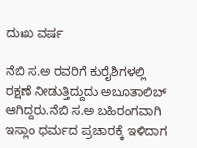ದುಃಖ ವರ್ಷ

ನೆಬಿ ಸ.ಅ ರವರಿಗೆ ಕುರೈಶಿಗಳಲ್ಲಿ ರಕ್ಷಣೆ ನೀಡುತ್ತಿದ್ದುದು ಅಬೂತಾಲಿಬ್ ಆಗಿದ್ದರು.ನೆಬಿ ಸ.ಅ ಬಹಿರಂಗವಾಗಿ ಇಸ್ಲಾಂ ಧರ್ಮದ ಪ್ರಚಾರಕ್ಕೆ ಇಳಿದಾಗ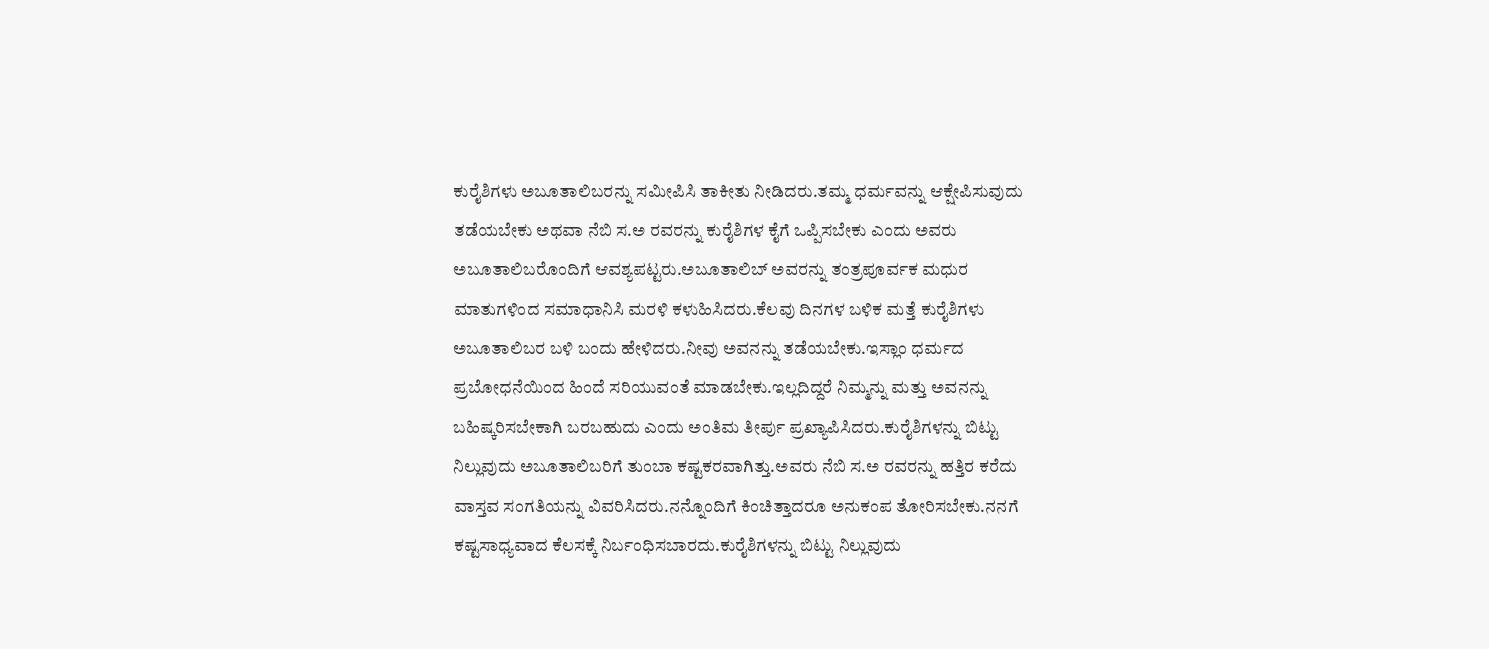ಕುರೈಶಿಗಳು ಅಬೂತಾಲಿಬರನ್ನು ಸಮೀಪಿಸಿ ತಾಕೀತು ನೀಡಿದರು.ತಮ್ಮ ಧರ್ಮವನ್ನು ಆಕ್ಷೇಪಿಸುವುದು ತಡೆಯಬೇಕು ಅಥವಾ ನೆಬಿ ಸ.ಅ ರವರನ್ನು ಕುರೈಶಿಗಳ ಕೈಗೆ ಒಪ್ಪಿಸಬೇಕು ಎಂದು ಅವರು ಅಬೂತಾಲಿಬರೊಂದಿಗೆ ಆವಶ್ಯಪಟ್ಟರು.ಅಬೂತಾಲಿಬ್ ಅವರನ್ನು ತಂತ್ರಪೂರ್ವಕ ಮಧುರ ಮಾತುಗಳಿಂದ ಸಮಾಧಾನಿಸಿ ಮರಳಿ ಕಳುಹಿಸಿದರು.ಕೆಲವು ದಿನಗಳ ಬಳಿಕ ಮತ್ತೆ ಕುರೈಶಿಗಳು ಅಬೂತಾಲಿಬರ ಬಳಿ ಬಂದು ಹೇಳಿದರು.ನೀವು ಅವನನ್ನು ತಡೆಯಬೇಕು.ಇಸ್ಲಾಂ ಧರ್ಮದ ಪ್ರಬೋಧನೆಯಿಂದ ಹಿಂದೆ ಸರಿಯುವಂತೆ ಮಾಡಬೇಕು.ಇಲ್ಲದಿದ್ದರೆ ನಿಮ್ಮನ್ನು ಮತ್ತು ಅವನನ್ನು ಬಹಿಷ್ಕರಿಸಬೇಕಾಗಿ ಬರಬಹುದು ಎಂದು ಅಂತಿಮ ತೀರ್ಪು ಪ್ರಖ್ಯಾಪಿಸಿದರು.ಕುರೈಶಿಗಳನ್ನು ಬಿಟ್ಟು ನಿಲ್ಲುವುದು ಅಬೂತಾಲಿಬರಿಗೆ ತುಂಬಾ ಕಷ್ಟಕರವಾಗಿತ್ತು.ಅವರು ನೆಬಿ ಸ.ಅ ರವರನ್ನು ಹತ್ತಿರ ಕರೆದು ವಾಸ್ತವ ಸಂಗತಿಯನ್ನು ವಿವರಿಸಿದರು.ನನ್ನೊಂದಿಗೆ ಕಿಂಚಿತ್ತಾದರೂ ಅನುಕಂಪ ತೋರಿಸಬೇಕು.ನನಗೆ ಕಷ್ಟಸಾಧ್ಯವಾದ ಕೆಲಸಕ್ಕೆ ನಿರ್ಬಂಧಿಸಬಾರದು.ಕುರೈಶಿಗಳನ್ನು ಬಿಟ್ಟು ನಿಲ್ಲುವುದು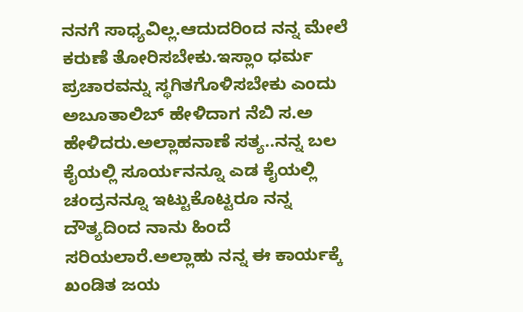ನನಗೆ ಸಾಧ್ಯವಿಲ್ಲ.ಆದುದರಿಂದ ನನ್ನ ಮೇಲೆ ಕರುಣೆ ತೋರಿಸಬೇಕು.ಇಸ್ಲಾಂ ಧರ್ಮ ಪ್ರಚಾರವನ್ನು ಸ್ಥಗಿತಗೊಳಿಸಬೇಕು ಎಂದು ಅಬೂತಾಲಿಬ್ ಹೇಳಿದಾಗ ನೆಬಿ ಸ.ಅ ಹೇಳಿದರು.ಅಲ್ಲಾಹನಾಣೆ ಸತ್ಯ..ನನ್ನ ಬಲ ಕೈಯಲ್ಲಿ ಸೂರ್ಯನನ್ನೂ ಎಡ ಕೈಯಲ್ಲಿ ಚಂದ್ರನನ್ನೂ ಇಟ್ಟುಕೊಟ್ಟರೂ ನನ್ನ ದೌತ್ಯದಿಂದ ನಾನು ಹಿಂದೆ ಸರಿಯಲಾರೆ.ಅಲ್ಲಾಹು ನನ್ನ ಈ ಕಾರ್ಯಕ್ಕೆ ಖಂಡಿತ ಜಯ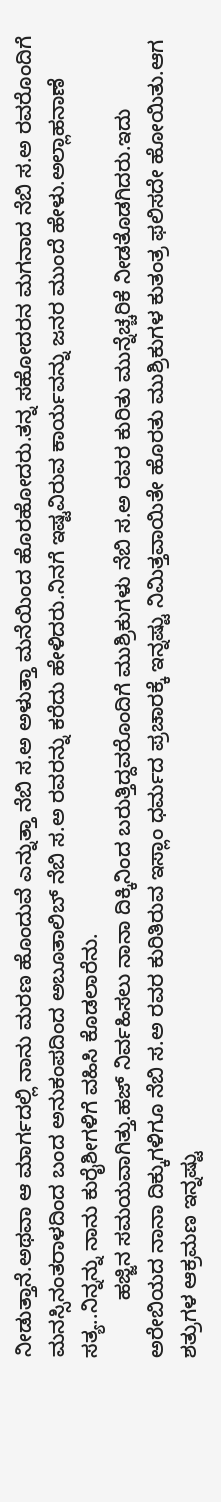ನೀಡುತ್ತಾನೆ.ಅಥವಾ ಆ ಮಾರ್ಗದಲ್ಲಿ ನಾನು ಮರಣ ಹೊಂದುವೆ ಎನ್ನುತ್ತಾ ನೆಬಿ ಸ.ಅ ಅಳುತ್ತಾ ಮನೆಯಿಂದ ಹೊರಹೋದರು.ತನ್ನ ಸಹೋದರನ ಮಗನಾದ ನೆಬಿ ಸ.ಅ ರವರೊಂದಿಗೆ ಮನಸ್ಸಿನಂತರಾಳದಿಂದ ಬಂದ ಅನುಕಂಪದಿಂದ ಅಬೂತಾಲಿಬ್ ನೆಬಿ ಸ.ಅ ರವರನ್ನು ಕರೆದು ಹೇಳಿದರು.ನಿನಗೆ ಇಷ್ಟವಿರುವ ಕಾರ್ಯವನ್ನು ಜನರ ಮುಂದೆ ಹೇಳು.ಅಲ್ಲಾಹನಾಣೆ ಸತ್ಯ..ನಿನ್ನನ್ನು ನಾನು ಕುರೈಶೀಗಳಿಗೆ ವಹಿಸಿ ಕೊಡಲಾರೆನು.
          ಹಜ್ಜಿನ ಸಮಯವಾಗಿತ್ತು.ಹಜ್ ನಿರ್ವಹಿಸಲು ನಾನಾ ದಿಕ್ಕಿನಿಂದ ಬರುತ್ತಿದ್ದವರೊಂದಿಗೆ ಮುಶ್ರಿಕುಗಳು ನೆಬಿ ಸ.ಅ ರವರ ಕುರಿತು ಮುನ್ನೆಚ್ಚರಿಕೆ ನೀಡತೊಡಗಿದರು.ಇದು ಅರೇಬಿಯದ ನಾನಾ ದಿಕ್ಕುಗಳಿಗೂ ನೆಬಿ ಸ.ಅ ರವರ ಕುರಿತಿರುವ ಇಸ್ಲಾಂ ಧರ್ಮದ ಪ್ರಚಾರಕ್ಕೆ ಇನ್ನಷ್ಟು ನಿಮಿತ್ತವಾಯಿತೇ ಹೊರತು ಮುಶ್ರಿಕುಗಳ ಕುತಂತ್ರ ಫಲಿಸದೇ ಹೋಯಿತು.ಆಗ ಶತ್ರುಗಳ ಆಕ್ರಮಣ ಇನ್ನಷ್ಟು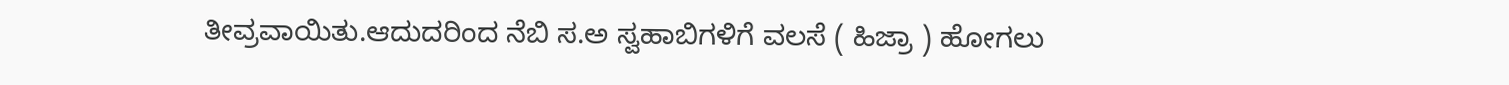ತೀವ್ರವಾಯಿತು.ಆದುದರಿಂದ ನೆಬಿ ಸ.ಅ ಸ್ವಹಾಬಿಗಳಿಗೆ ವಲಸೆ ( ಹಿಜ್ರಾ ) ಹೋಗಲು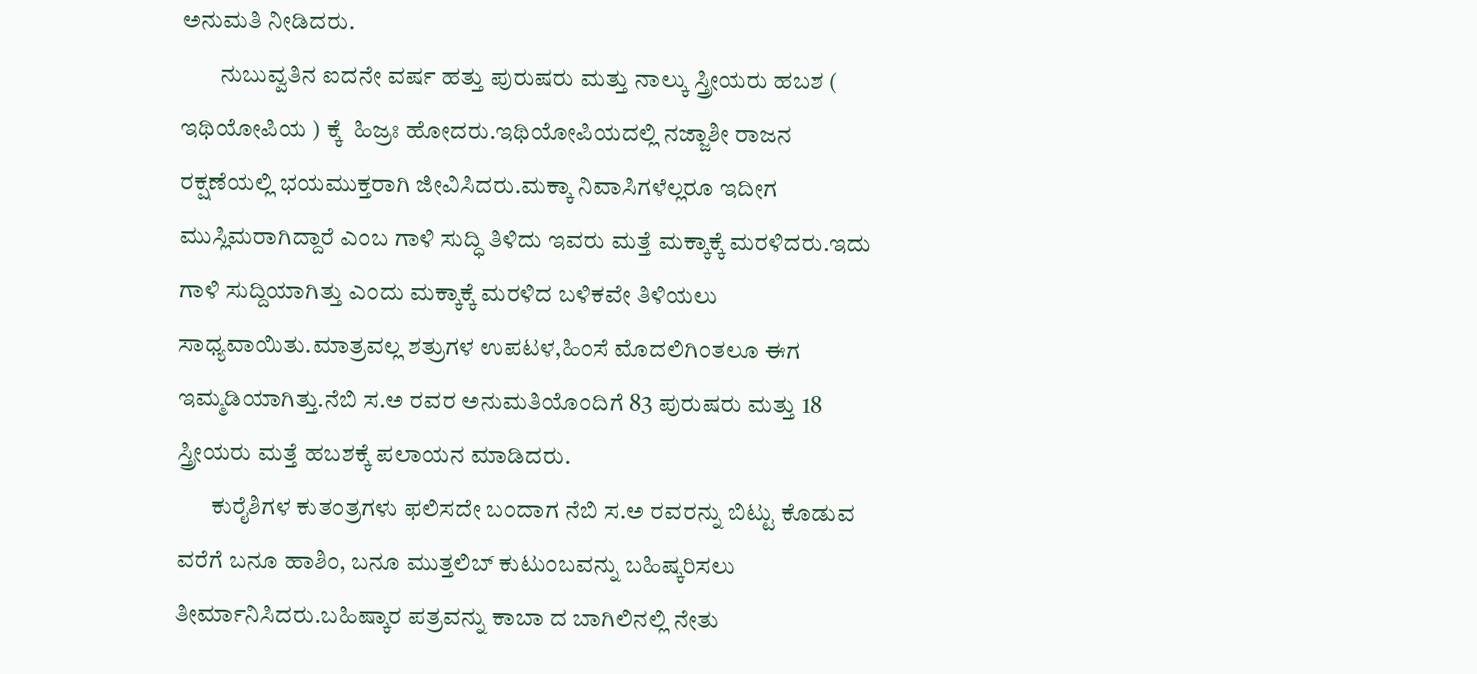ಅನುಮತಿ ನೀಡಿದರು.
        ನುಬುವ್ವತಿನ ಐದನೇ ವರ್ಷ ಹತ್ತು ಪುರುಷರು ಮತ್ತು ನಾಲ್ಕು ಸ್ತ್ರೀಯರು ಹಬಶ ( ಇಥಿಯೋಪಿಯ ) ಕ್ಕೆ  ಹಿಜ್ರಃ ಹೋದರು.ಇಥಿಯೋಪಿಯದಲ್ಲಿ ನಜ್ಜಾಶೀ ರಾಜನ ರಕ್ಷಣೆಯಲ್ಲಿ ಭಯಮುಕ್ತರಾಗಿ ಜೀವಿಸಿದರು.ಮಕ್ಕಾ ನಿವಾಸಿಗಳೆಲ್ಲರೂ ಇದೀಗ ಮುಸ್ಲಿಮರಾಗಿದ್ದಾರೆ ಎಂಬ ಗಾಳಿ ಸುದ್ಧಿ ತಿಳಿದು ಇವರು ಮತ್ತೆ ಮಕ್ಕಾಕ್ಕೆ ಮರಳಿದರು.ಇದು ಗಾಳಿ ಸುದ್ದಿಯಾಗಿತ್ತು ಎಂದು ಮಕ್ಕಾಕ್ಕೆ ಮರಳಿದ ಬಳಿಕವೇ ತಿಳಿಯಲು ಸಾಧ್ಯವಾಯಿತು.ಮಾತ್ರವಲ್ಲ ಶತ್ರುಗಳ ಉಪಟಳ,ಹಿಂಸೆ ಮೊದಲಿಗಿಂತಲೂ ಈಗ ಇಮ್ಮಡಿಯಾಗಿತ್ತು.ನೆಬಿ ಸ.ಅ ರವರ ಅನುಮತಿಯೊಂದಿಗೆ 83 ಪುರುಷರು ಮತ್ತು 18 ಸ್ತ್ರೀಯರು ಮತ್ತೆ ಹಬಶಕ್ಕೆ ಪಲಾಯನ ಮಾಡಿದರು.
       ಕುರೈಶಿಗಳ ಕುತಂತ್ರಗಳು ಫಲಿಸದೇ ಬಂದಾಗ ನೆಬಿ ಸ.ಅ ರವರನ್ನು ಬಿಟ್ಟು ಕೊಡುವ ವರೆಗೆ ಬನೂ ಹಾಶಿಂ, ಬನೂ ಮುತ್ತಲಿಬ್ ಕುಟುಂಬವನ್ನು ಬಹಿಷ್ಕರಿಸಲು ತೀರ್ಮಾನಿಸಿದರು.ಬಹಿಷ್ಕಾರ ಪತ್ರವನ್ನು ಕಾಬಾ ದ ಬಾಗಿಲಿನಲ್ಲಿ ನೇತು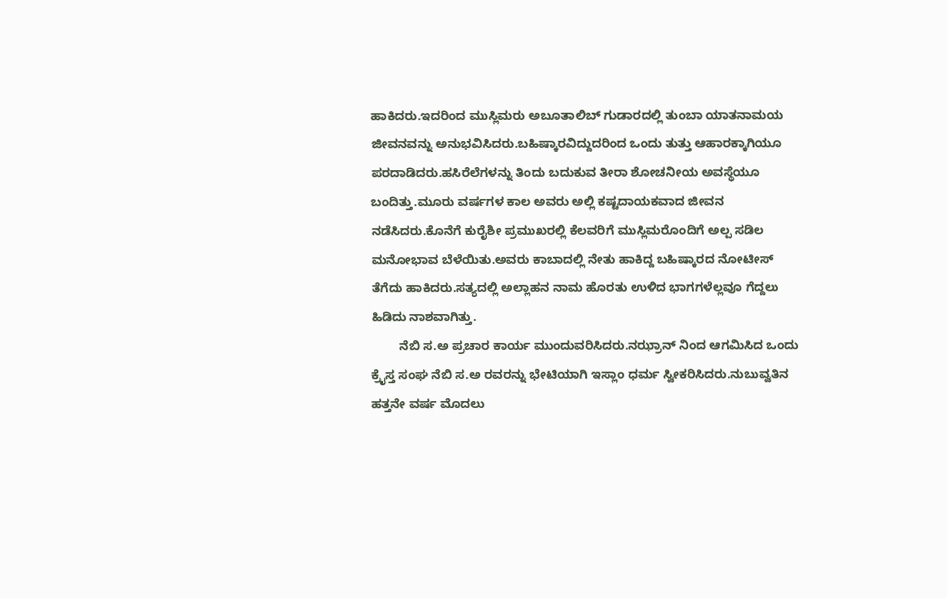ಹಾಕಿದರು.ಇದರಿಂದ ಮುಸ್ಲಿಮರು ಅಬೂತಾಲಿಬ್ ಗುಡಾರದಲ್ಲಿ ತುಂಬಾ ಯಾತನಾಮಯ ಜೀವನವನ್ನು ಅನುಭವಿಸಿದರು.ಬಹಿಷ್ಕಾರವಿದ್ದುದರಿಂದ ಒಂದು ತುತ್ತು ಆಹಾರಕ್ಕಾಗಿಯೂ ಪರದಾಡಿದರು.ಹಸಿರೆಲೆಗಳನ್ನು ತಿಂದು ಬದುಕುವ ತೀರಾ ಶೋಚನೀಯ ಅವಸ್ಥೆಯೂ ಬಂದಿತ್ತು.ಮೂರು ವರ್ಷಗಳ ಕಾಲ ಅವರು ಅಲ್ಲಿ ಕಷ್ಟದಾಯಕವಾದ ಜೀವನ ನಡೆಸಿದರು.ಕೊನೆಗೆ ಕುರೈಶೀ ಪ್ರಮುಖರಲ್ಲಿ ಕೆಲವರಿಗೆ ಮುಸ್ಲಿಮರೊಂದಿಗೆ ಅಲ್ಪ ಸಡಿಲ ಮನೋಭಾವ ಬೆಳೆಯಿತು.ಅವರು ಕಾಬಾದಲ್ಲಿ ನೇತು ಹಾಕಿದ್ದ ಬಹಿಷ್ಕಾರದ ನೋಟೀಸ್ ತೆಗೆದು ಹಾಕಿದರು.ಸತ್ಯದಲ್ಲಿ ಅಲ್ಲಾಹನ ನಾಮ ಹೊರತು ಉಳಿದ ಭಾಗಗಳೆಲ್ಲವೂ ಗೆದ್ದಲು ಹಿಡಿದು ನಾಶವಾಗಿತ್ತು.
        ನೆಬಿ ಸ.ಅ ಪ್ರಚಾರ ಕಾರ್ಯ ಮುಂದುವರಿಸಿದರು.ನಝ್ರಾನ್ ನಿಂದ ಆಗಮಿಸಿದ ಒಂದು ಕ್ರೈಸ್ತ ಸಂಘ ನೆಬಿ ಸ.ಅ ರವರನ್ನು ಭೇಟಿಯಾಗಿ ಇಸ್ಲಾಂ ಧರ್ಮ ಸ್ವೀಕರಿಸಿದರು.ನುಬುವ್ವತಿನ ಹತ್ತನೇ ವರ್ಷ ಮೊದಲು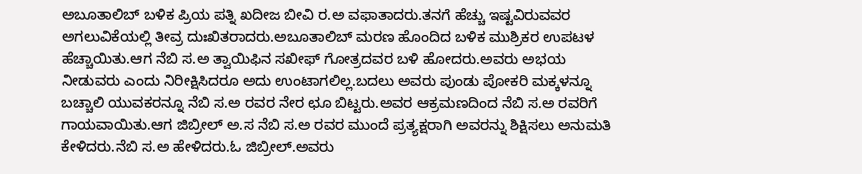ಅಬೂತಾಲಿಬ್ ಬಳಿಕ ಪ್ರಿಯ ಪತ್ನಿ ಖದೀಜ ಬೀವಿ ರ.ಅ ವಫಾತಾದರು.ತನಗೆ ಹೆಚ್ಚು ಇಷ್ಟವಿರುವವರ ಅಗಲುವಿಕೆಯಲ್ಲಿ ತೀವ್ರ ದುಃಖಿತರಾದರು.ಅಬೂತಾಲಿಬ್ ಮರಣ ಹೊಂದಿದ ಬಳಿಕ ಮುಶ್ರಿಕರ ಉಪಟಳ ಹೆಚ್ಚಾಯಿತು.ಆಗ ನೆಬಿ ಸ.ಅ ತ್ವಾಯಿಫಿನ ಸಖೀಫ್ ಗೋತ್ರದವರ ಬಳಿ ಹೋದರು.ಅವರು ಅಭಯ ನೀಡುವರು ಎಂದು ನಿರೀಕ್ಷಿಸಿದರೂ ಅದು ಉಂಟಾಗಲಿಲ್ಲ.ಬದಲು ಅವರು ಪುಂಡು ಪೋಕರಿ ಮಕ್ಕಳನ್ನೂ ಬಚ್ಚಾಲಿ ಯುವಕರನ್ನೂ ನೆಬಿ ಸ.ಅ ರವರ ನೇರ ಛೂ ಬಿಟ್ಟರು.ಅವರ ಆಕ್ರಮಣದಿಂದ ನೆಬಿ ಸ.ಅ ರವರಿಗೆ ಗಾಯವಾಯಿತು.ಆಗ ಜಿಬ್ರೀಲ್ ಅ.ಸ ನೆಬಿ ಸ.ಅ ರವರ ಮುಂದೆ ಪ್ರತ್ಯಕ್ಷರಾಗಿ ಅವರನ್ನು ಶಿಕ್ಷಿಸಲು ಅನುಮತಿ ಕೇಳಿದರು.ನೆಬಿ ಸ.ಅ ಹೇಳಿದರು.ಓ ಜಿಬ್ರೀಲ್.ಅವರು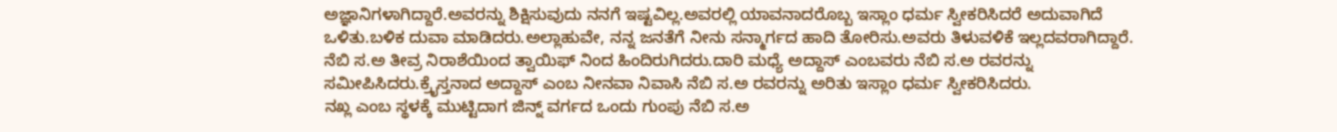ಅಜ್ಞಾನಿಗಳಾಗಿದ್ದಾರೆ.ಅವರನ್ನು ಶಿಕ್ಷಿಸುವುದು ನನಗೆ ಇಷ್ಟವಿಲ್ಲ.ಅವರಲ್ಲಿ ಯಾವನಾದರೊಬ್ಬ ಇಸ್ಲಾಂ ಧರ್ಮ ಸ್ವೀಕರಿಸಿದರೆ ಅದುವಾಗಿದೆ ಒಳಿತು.ಬಳಿಕ ದುವಾ ಮಾಡಿದರು.ಅಲ್ಲಾಹುವೇ, ನನ್ನ ಜನತೆಗೆ ನೀನು ಸನ್ಮಾರ್ಗದ ಹಾದಿ ತೋರಿಸು.ಅವರು ತಿಳುವಳಿಕೆ ಇಲ್ಲದವರಾಗಿದ್ದಾರೆ.
ನೆಬಿ ಸ.ಅ ತೀವ್ರ ನಿರಾಶೆಯಿಂದ ತ್ವಾಯಿಫ್ ನಿಂದ ಹಿಂದಿರುಗಿದರು.ದಾರಿ ಮಧ್ಯೆ ಅದ್ದಾಸ್ ಎಂಬವರು ನೆಬಿ ಸ.ಅ ರವರನ್ನು ಸಮೀಪಿಸಿದರು.ಕ್ರೈಸ್ತನಾದ ಅದ್ದಾಸ್ ಎಂಬ ನೀನವಾ ನಿವಾಸಿ ನೆಬಿ ಸ.ಅ ರವರನ್ನು ಅರಿತು ಇಸ್ಲಾಂ ಧರ್ಮ ಸ್ವೀಕರಿಸಿದರು.
ನಖ್ಲ ಎಂಬ ಸ್ಥಳಕ್ಕೆ ಮುಟ್ಟಿದಾಗ ಜಿನ್ನ್ ವರ್ಗದ ಒಂದು ಗುಂಪು ನೆಬಿ ಸ.ಅ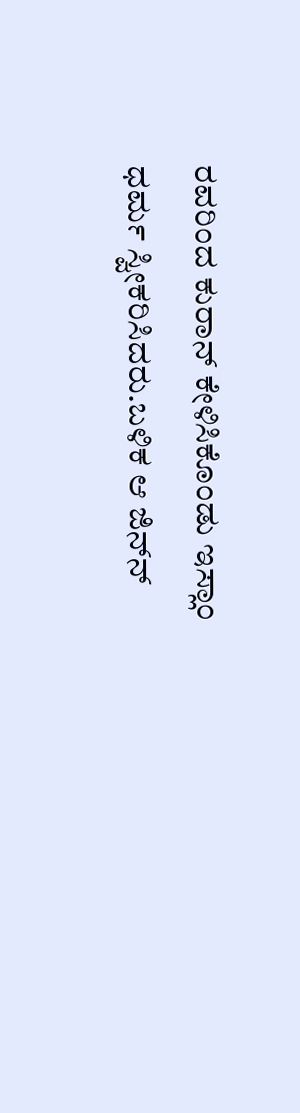ರವರಿಂದ ಕುರಾನ್ ಕೇಳಿಸಿಕೊಂಡು ಇಸ್ಲಾಂ ಧರ್ಮ ಸ್ವೀಕರಿಸಿದರು.ಬಳಿಕ ಆ ಜಿನ್‍ನ್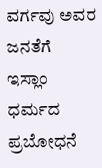ವರ್ಗವು ಅವರ ಜನತೆಗೆ ಇಸ್ಲಾಂ ಧರ್ಮದ ಪ್ರಬೋಧನೆ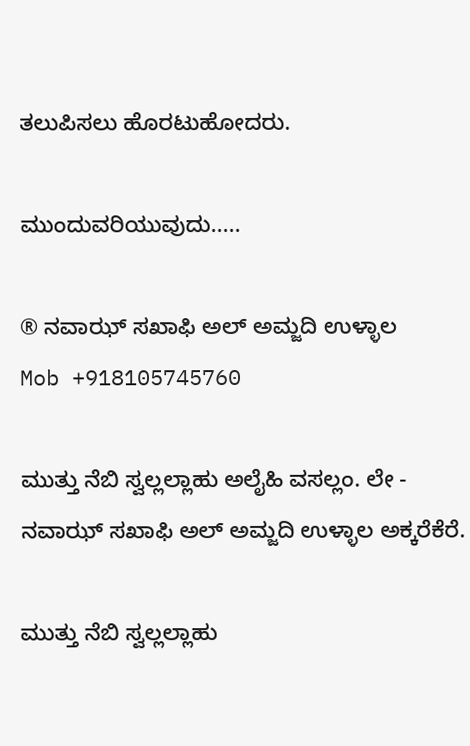ತಲುಪಿಸಲು ಹೊರಟುಹೋದರು.

ಮುಂದುವರಿಯುವುದು.....

® ನವಾಝ್ ಸಖಾಫಿ ಅಲ್ ಅಮ್ಜದಿ ಉಳ್ಳಾಲ
Mob +918105745760

ಮುತ್ತು ನೆಬಿ ಸ್ವಲ್ಲಲ್ಲಾಹು ಅಲೈಹಿ ವಸಲ್ಲಂ. ಲೇ - ನವಾಝ್ ಸಖಾಫಿ ಅಲ್ ಅಮ್ಜದಿ ಉಳ್ಳಾಲ ಅಕ್ಕರೆಕೆರೆ.

ಮುತ್ತು ನೆಬಿ ಸ್ವಲ್ಲಲ್ಲಾಹು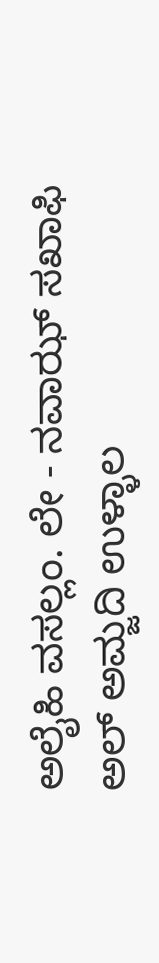ಅಲೈಹಿ ವಸಲ್ಲಂ. ಲೇ - ನವಾಝ್ ಸಖಾಫಿ ಅಲ್ ಅಮ್ಜದಿ ಉಳ್ಳಾಲ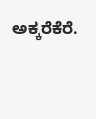ಅಕ್ಕರೆಕೆರೆ.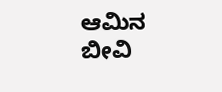ಆಮಿನ ಬೀವಿ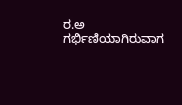ರ.ಅ ಗರ್ಭಿಣಿಯಾಗಿರುವಾಗ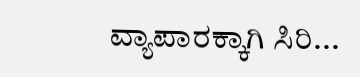ವ್ಯಾಪಾರಕ್ಕಾಗಿ ಸಿರಿ...